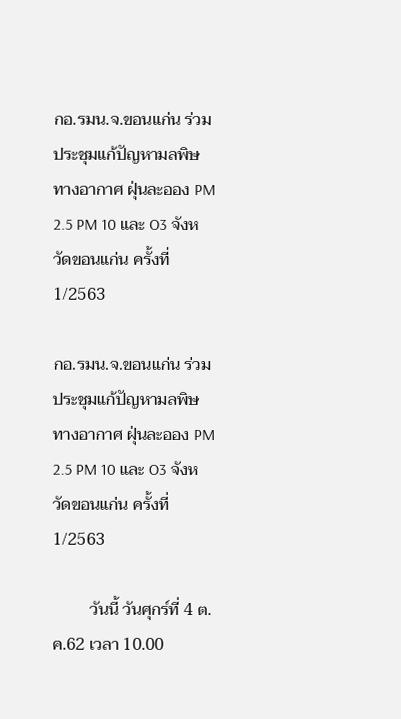กอ.รมน.จ.ขอนแก่น ร่วมประชุมแก้ปัญหามลพิษทางอากาศ ฝุ่นละออง PM 2.5 PM 10 และ O3 จังหวัดขอนแก่น ครั้งที่ 1/2563

กอ.รมน.จ.ขอนแก่น ร่วมประชุมแก้ปัญหามลพิษทางอากาศ ฝุ่นละออง PM 2.5 PM 10 และ O3 จังหวัดขอนแก่น ครั้งที่ 1/2563

         วันนี้ วันศุกร์ที่ 4 ต.ค.62 เวลา 10.00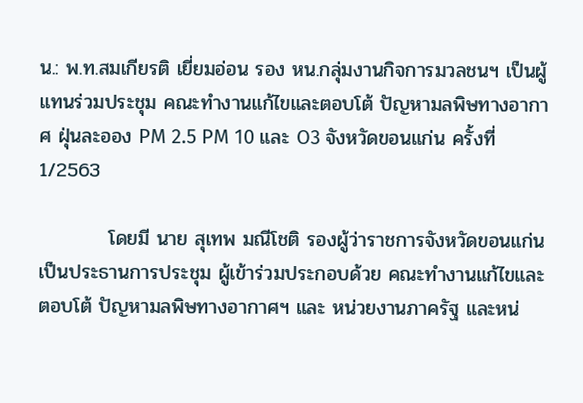น.: พ.ท.สมเกียรติ เยี่ยมอ่อน รอง หน.กลุ่มงานกิจการมวลชนฯ เป็นผู้แทนร่วมประชุม คณะทำงานแก้ไขและตอบโต้ ปัญหามลพิษทางอากาศ ฝุ่นละออง PM 2.5 PM 10 และ O3 จังหวัดขอนแก่น ครั้งที่ 1/2563

          โดยมี นาย สุเทพ มณีโชติ รองผู้ว่าราชการจังหวัดขอนแก่น เป็นประธานการประชุม ผู้เข้าร่วมประกอบด้วย คณะทำงานแก้ไขและตอบโต้ ปัญหามลพิษทางอากาศฯ และ หน่วยงานภาครัฐ และหน่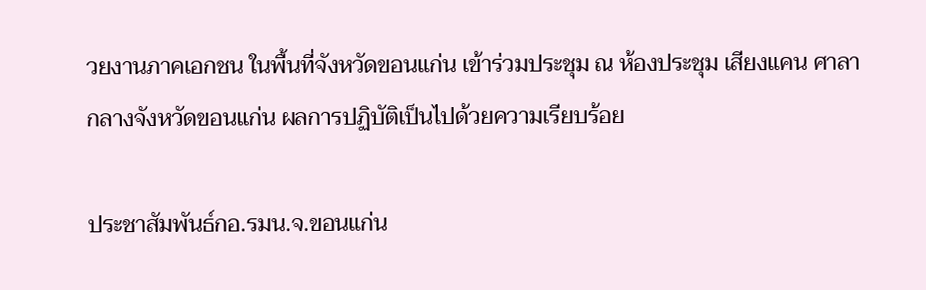วยงานภาคเอกชน ในพื้นที่จังหวัดขอนแก่น เข้าร่วมประชุม ณ ห้องประชุม เสียงแคน ศาลากลางจังหวัดขอนแก่น ผลการปฏิบัติเป็นไปด้วยความเรียบร้อย

ประชาสัมพันธ์กอ.รมน.จ.ขอนแก่น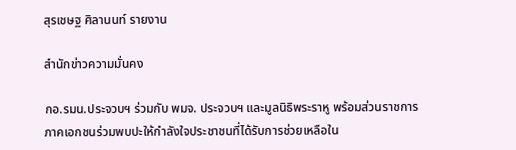สุรเชษฐ ศิลานนท์ รายงาน

สำนักข่าวความมั่นคง

กอ.รมน.ประจวบฯ ร่วมกับ พมจ. ประจวบฯ และมูลนิธิพระราหู พร้อมส่วนราชการ ภาคเอกชนร่วมพบปะให้กำลังใจประชาชนที่ได้รับการช่วยเหลือใน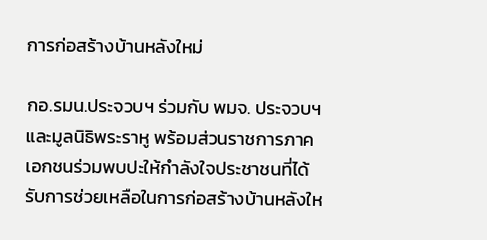การก่อสร้างบ้านหลังใหม่

กอ.รมน.ประจวบฯ ร่วมกับ พมจ. ประจวบฯ และมูลนิธิพระราหู พร้อมส่วนราชการภาคเอกชนร่วมพบปะให้กำลังใจประชาชนที่ได้รับการช่วยเหลือในการก่อสร้างบ้านหลังให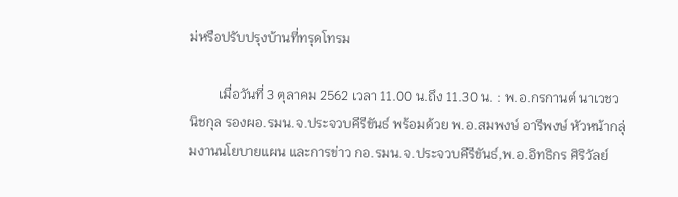ม่หรือปรับปรุงบ้านที่ทรุดโทรม

         เมื่อวันที่ 3 ตุลาคม 2562 เวลา 11.00 น.ถึง 11.30 น. : พ.อ.กรกานต์ นาเวชวนิชกุล รองผอ.รมน.จ.ประจวบคีรีขันธ์ พร้อมด้วย พ.อ.สมพงษ์ อารีพงษ์ หัวหน้ากลุ่มงานนโยบายแผน และการข่าว กอ.รมน.จ.ประจวบคีรีขันธ์,พ.อ.อิทธิกร ศิริวัลย์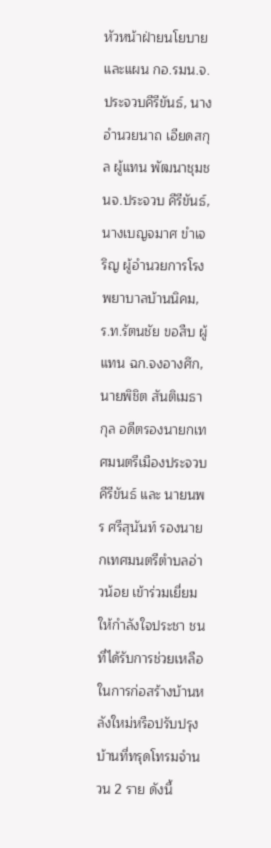หัวหน้าฝ่ายนโยบาย และแผน กอ.รมน.จ.ประจวบคีรีขันธ์, นางอำนวยนาถ เอียดสกุล ผู้แทน พัฒนาชุมชนจ.ประจวบ คีรีขันธ์, นางเบญจมาศ ขำเจริญ ผู้อำนวยการโรงพยาบาลบ้านนิคม, ร.ท.รัตนชัย ขอสืบ ผู้แทน ฉก.จงอางศึก, นายพิชิต สันติเมธากุล อดีตรองนายกเทศมนตรีเมืองประจวบคีรีขันธ์ และ นายนพร ศรีสุนันท์ รองนายกเทศมนตรีตำบลอ่าวน้อย เข้าร่วมเยี่ยมให้กำลังใจประชา ชนที่ได้รับการช่วยเหลือในการก่อสร้างบ้านหลังใหม่หรือปรับปรุงบ้านที่ทรุดโทรมจำนวน 2 ราย ดังนี้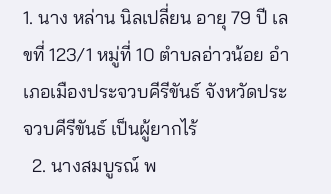1. นาง หล่าน นิลเปลี่ยน อายุ 79 ปี เลขที่ 123/1 หมู่ที่ 10 ตำบลอ่าวน้อย อำเภอเมืองประจวบคีรีขันธ์ จังหวัดประจวบคีรีขันธ์ เป็นผู้ยากไร้
  2. นางสมบูรณ์ พ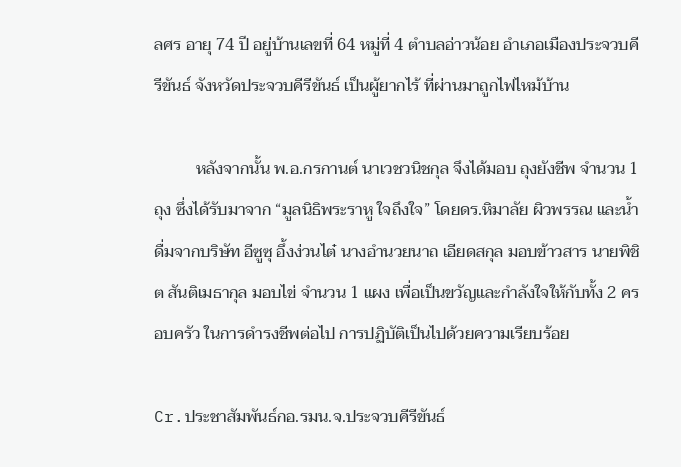ลศร อายุ 74 ปี อยู่บ้านเลขที่ 64 หมู่ที่ 4 ตำบลอ่าวน้อย อำเภอเมืองประจวบคีรีขันธ์ จังหวัดประจวบคีรีขันธ์ เป็นผู้ยากไร้ ที่ผ่านมาถูกไฟไหม้บ้าน

          หลังจากนั้น พ.อ.กรกานต์ นาเวชวนิชกุล จึงได้มอบ ถุงยังชีพ จำนวน 1 ถุง ซึ่งได้รับมาจาก “มูลนิธิพระราหู ใจถึงใจ” โดยดร.หิมาลัย ผิวพรรณ และน้ำดื่มจากบริษัท อีซูซุ อึ้งง่วนไต๋ นางอำนวยนาถ เอียดสกุล มอบข้าวสาร นายพิชิต สันติเมธากุล มอบไข่ จำนวน 1 แผง เพื่อเป็นขวัญและกำลังใจให้กับทั้ง 2 ครอบครัว ในการดำรงชีพต่อไป การปฏิบัติเป็นไปด้วยความเรียบร้อย

Cr.ประชาสัมพันธ์กอ.รมน.จ.ประจวบคีรีขันธ์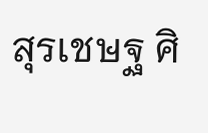สุรเชษฐ ศิ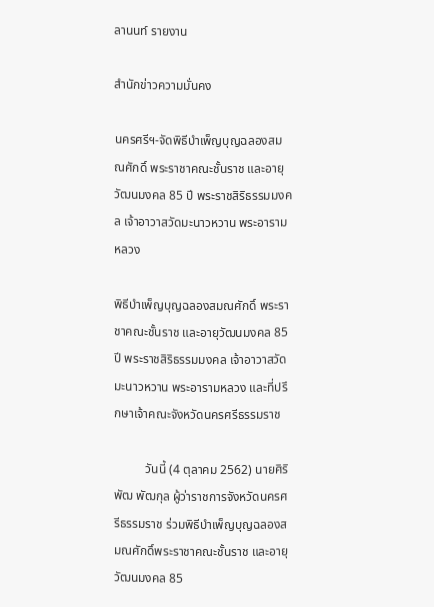ลานนท์ รายงาน

สำนักข่าวความมั่นคง

นครศรีฯ-จัดพิธีบำเพ็ญบุญฉลองสมณศักดิ์ พระราชาคณะชั้นราช และอายุวัฒนมงคล 85 ปี พระราชสิริธรรมมงคล เจ้าอาวาสวัดมะนาวหวาน พระอารามหลวง

พิธีบำเพ็ญบุญฉลองสมณศักดิ์ พระราชาคณะชั้นราช และอายุวัฒนมงคล 85 ปี พระราชสิริธรรมมงคล เจ้าอาวาสวัดมะนาวหวาน พระอารามหลวง และที่ปรึกษาเจ้าคณะจังหวัดนครศรีธรรมราช

          วันนี้ (4 ตุลาคม 2562) นายศิริพัฒ พัฒกุล ผู้ว่าราชการจังหวัดนครศรีธรรมราช ร่วมพิธีบำเพ็ญบุญฉลองสมณศักดิ์พระราชาคณะชั้นราช และอายุวัฒนมงคล 85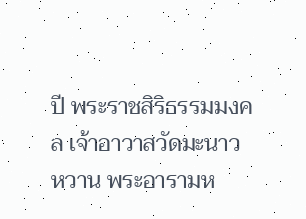ปี พระราชสิริธรรมมงคล เจ้าอาวาสวัดมะนาวหวาน พระอารามห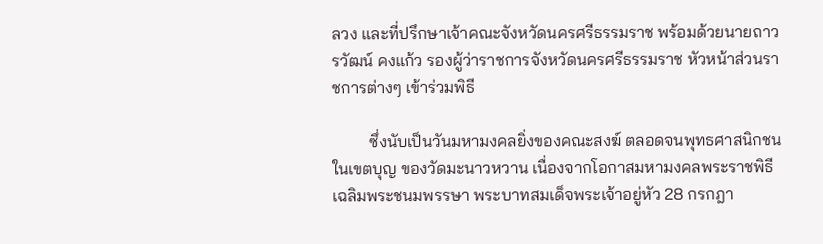ลวง และที่ปรึกษาเจ้าคณะจังหวัดนครศรีธรรมราช พร้อมด้วยนายถาวรวัฒน์ คงแก้ว รองผู้ว่าราชการจังหวัดนครศรีธรรมราช หัวหน้าส่วนราชการต่างๆ เข้าร่วมพิธี

         ซึ่งนับเป็นวันมหามงคลยิ่งของคณะสงฆ์ ตลอดจนพุทธศาสนิกชนในเขตบุญ ของวัดมะนาวหวาน เนื่องจากโอกาสมหามงคลพระราชพิธีเฉลิมพระชนมพรรษา พระบาทสมเด็จพระเจ้าอยู่หัว 28 กรกฎา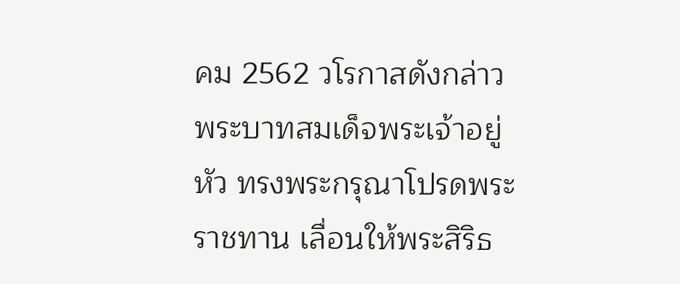คม 2562 วโรกาสดังกล่าว พระบาทสมเด็จพระเจ้าอยู่หัว ทรงพระกรุณาโปรดพระราชทาน เลื่อนให้พระสิริธ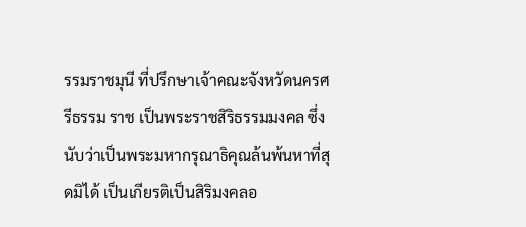รรมราชมุนี ที่ปรึกษาเจ้าคณะจังหวัดนครศรีธรรม ราช เป็นพระราชสิริธรรมมงคล ซึ่งนับว่าเป็นพระมหากรุณาธิคุณล้นพ้นหาที่สุดมิได้ เป็นเกียรติเป็นสิริมงคลอ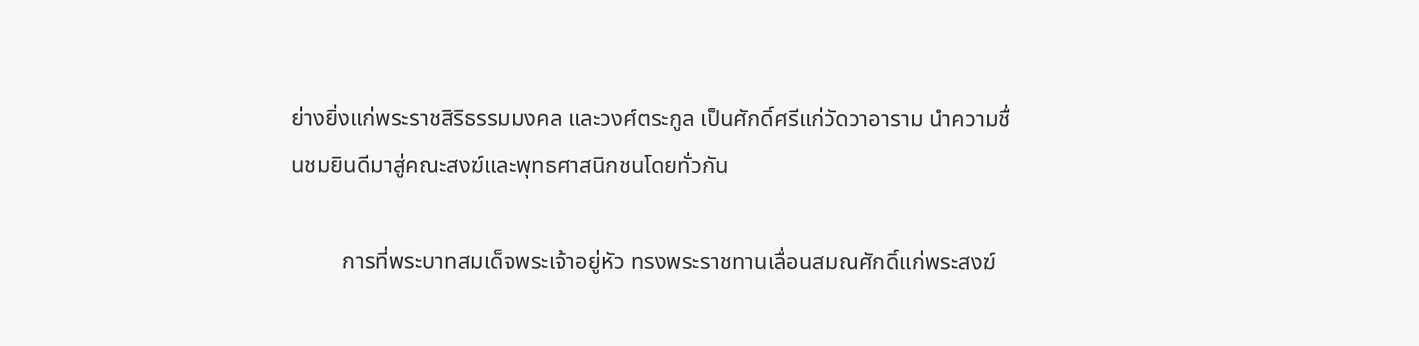ย่างยิ่งแก่พระราชสิริธรรมมงคล และวงศ์ตระกูล เป็นศักดิ์ศรีแก่วัดวาอาราม นำความชื่นชมยินดีมาสู่คณะสงฆ์และพุทธศาสนิกชนโดยทั่วกัน

         การที่พระบาทสมเด็จพระเจ้าอยู่หัว ทรงพระราชทานเลื่อนสมณศักดิ์แก่พระสงฆ์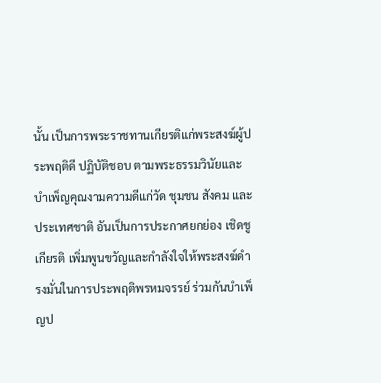นั้น เป็นการพระราชทานเกียรติแก่พระสงฆ์ผู้ประพฤติดี ปฏิบัติชอบ ตามพระธรรมวินัยและบำเพ็ญคุณงามความดีแก่วัด ชุมชน สังคม และประเทศชาติ อันเป็นการประกาศยกย่อง เชิดชูเกียรติ เพิ่มพูนขวัญและกำลังใจให้พระสงฆ์ดำรงมั่นในการประพฤติพรหมจรรย์ ร่วมกันบำเพ็ญป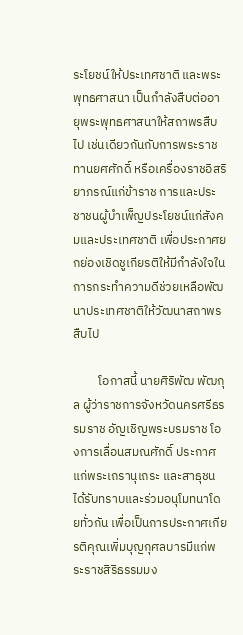ระโยชน์ให้ประเทศชาติ และพระพุทธศาสนา เป็นกำลังสืบต่ออายุพระพุทธศาสนาให้สถาพรสืบไป เช่นเดียวกันกับการพระราชทานยศศักดิ์ หรือเครื่องราชอิสริยาภรณ์แก่ข้าราช การและประชาชนผู้บำเพ็ญประโยชน์แก่สังคมและประเทศชาติ เพื่อประกาศยกย่องเชิดชูเกียรติให้มีกำลังใจในการกระทำความดีช่วยเหลือพัฒนาประเทศชาติให้วัฒนาสถาพรสืบไป

         โอกาสนี้ นายศิริพัฒ พัฒกุล ผู้ว่าราชการจังหวัดนครศรีธรรมราช อัญเชิญพระบรมราช โองการเลื่อนสมณศักดิ์ ประกาศแก่พระเถรานุเถระ และสาธุชนได้รับทราบและร่วมอนุโมทนาโดยทั่วกัน เพื่อเป็นการประกาศเกียรติคุณเพิ่มบุญกุศลบารมีแก่พระราชสิริธรรมมง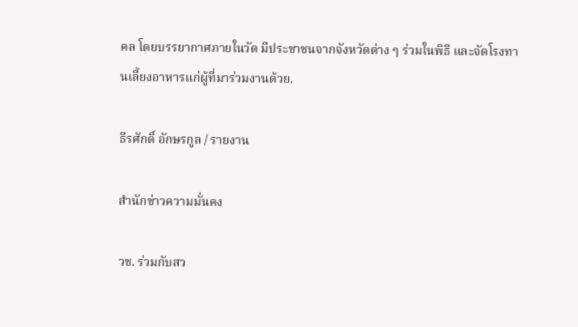คล โดยบรรยากาศภายในวัด มีประชาชนจากจังหวัดต่าง ๆ ร่วมในพิธี และจัดโรงทานเลี้ยงอาหารแก่ผู้ที่มาร่วมงานด้วย.

ธีรศักดิ์ อักษรกูล / รายงาน

สำนักข่าวความมั่นคง

วช. ร่วมกับสว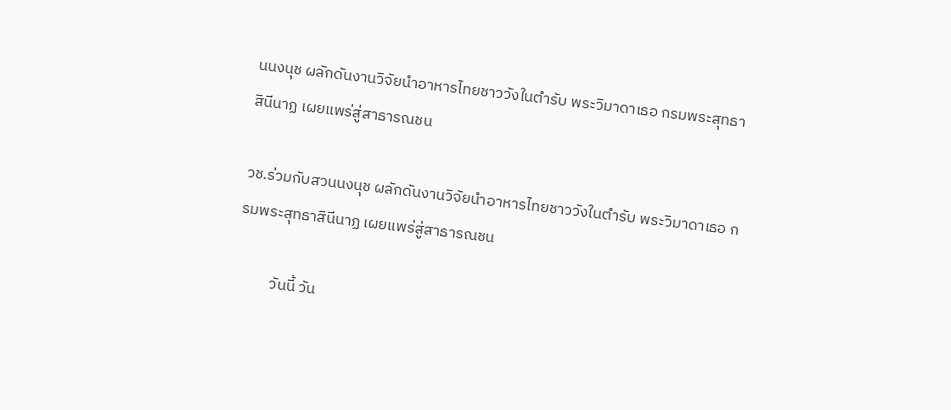นนงนุช ผลักดันงานวิจัยนำอาหารไทยชาววังในตำรับ พระวิมาดาเธอ กรมพระสุทธาสินีนาฏ เผยแพร่สู่สาธารณชน

วช.ร่วมกับสวนนงนุช ผลักดันงานวิจัยนำอาหารไทยชาววังในตำรับ พระวิมาดาเธอ กรมพระสุทธาสินีนาฏ เผยแพร่สู่สาธารณชน

          วันนี้ วัน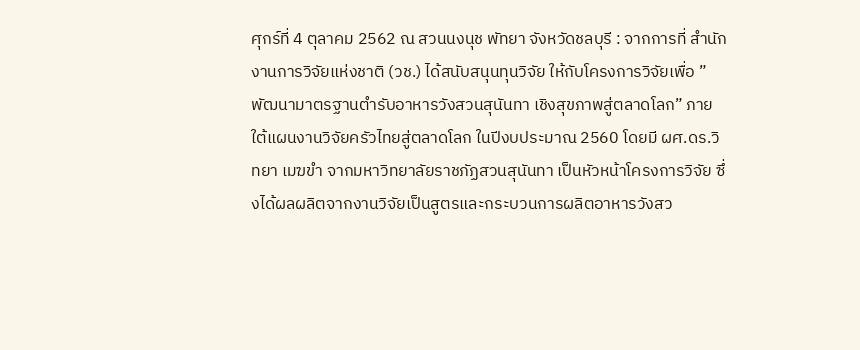ศุกร์ที่ 4 ตุลาคม 2562 ณ สวนนงนุช พัทยา จังหวัดชลบุรี : จากการที่ สำนักงานการวิจัยแห่งชาติ (วช.) ได้สนับสนุนทุนวิจัย ให้กับโครงการวิจัยเพื่อ ”พัฒนามาตรฐานตำรับอาหารวังสวนสุนันทา เชิงสุขภาพสู่ตลาดโลก” ภายใต้แผนงานวิจัยครัวไทยสู่ตลาดโลก ในปีงบประมาณ 2560 โดยมี ผศ.ดร.วิทยา เมฆขำ จากมหาวิทยาลัยราชภัฏสวนสุนันทา เป็นหัวหน้าโครงการวิจัย ซึ่งได้ผลผลิตจากงานวิจัยเป็นสูตรและกระบวนการผลิตอาหารวังสว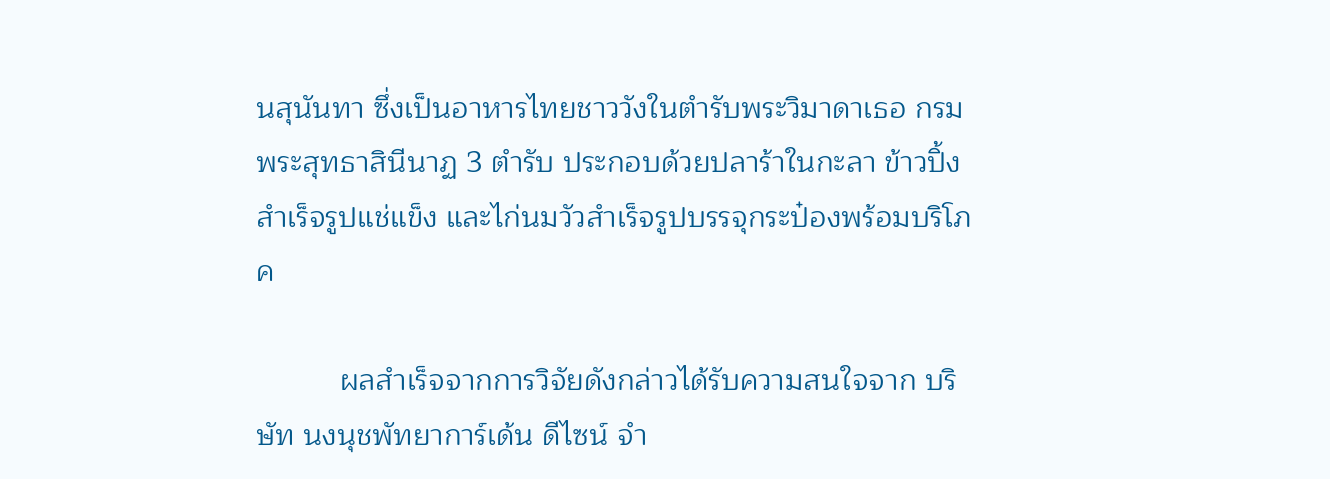นสุนันทา ซึ่งเป็นอาหารไทยชาววังในตำรับพระวิมาดาเธอ กรมพระสุทธาสินีนาฏ 3 ตำรับ ประกอบด้วยปลาร้าในกะลา ข้าวปิ้งสำเร็จรูปแช่แข็ง และไก่นมวัวสำเร็จรูปบรรจุกระป๋องพร้อมบริโภค

          ผลสำเร็จจากการวิจัยดังกล่าวได้รับความสนใจจาก บริษัท นงนุชพัทยาการ์เด้น ดีไซน์ จำ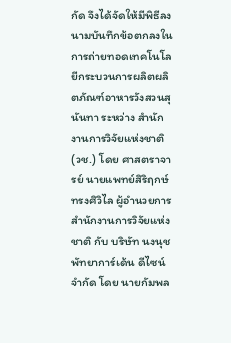กัด จึงได้จัดให้มีพิธีลงนามบันทึกข้อตกลงในการถ่ายทอดเทคโนโลยีกระบวนการผลิตผลิตภัณฑ์อาหารวังสวนสุนันทา ระหว่าง สำนักงานการวิจัยแห่งชาติ (วช.) โดย ศาสตราจารย์ นายแพทย์สิริฤกษ์ ทรงศิวิไล ผู้อำนวยการสำนักงานการวิจัยแห่งชาติ กับ บริษัท นงนุชพัทยาการ์เด้น ดีไซน์ จำกัด โดย นายกัมพล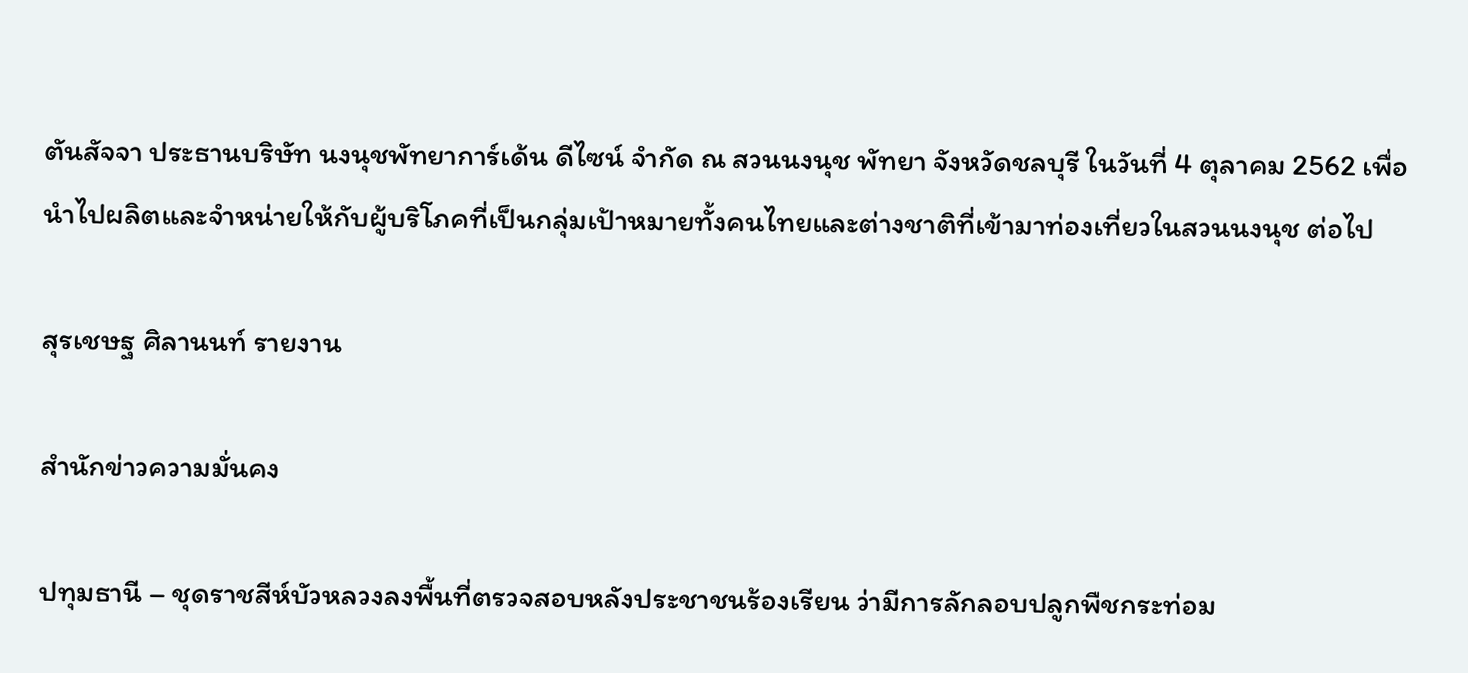ตันสัจจา ประธานบริษัท นงนุชพัทยาการ์เด้น ดีไซน์ จำกัด ณ สวนนงนุช พัทยา จังหวัดชลบุรี ในวันที่ 4 ตุลาคม 2562 เพื่อนำไปผลิตและจำหน่ายให้กับผู้บริโภคที่เป็นกลุ่มเป้าหมายทั้งคนไทยและต่างชาติที่เข้ามาท่องเที่ยวในสวนนงนุช ต่อไป

สุรเชษฐ ศิลานนท์ รายงาน

สำนักข่าวความมั่นคง

ปทุมธานี – ชุดราชสีห์บัวหลวงลงพื้นที่ตรวจสอบหลังประชาชนร้องเรียน ว่ามีการลักลอบปลูกพืชกระท่อม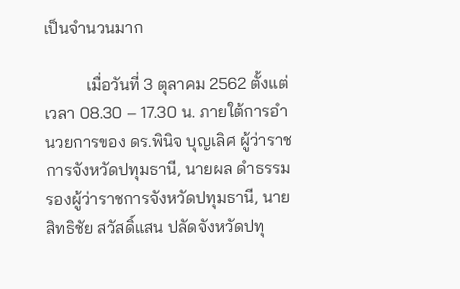เป็นจำนวนมาก

          เมื่อวันที่ 3 ตุลาคม 2562 ตั้งแต่เวลา 08.30 – 17.30 น. ภายใต้การอำนวยการของ ดร.พินิจ บุญเลิศ ผู้ว่าราชการจังหวัดปทุมธานี, นายผล ดำธรรม รองผู้ว่าราชการจังหวัดปทุมธานี, นายสิทธิชัย สวัสดิ์แสน ปลัดจังหวัดปทุ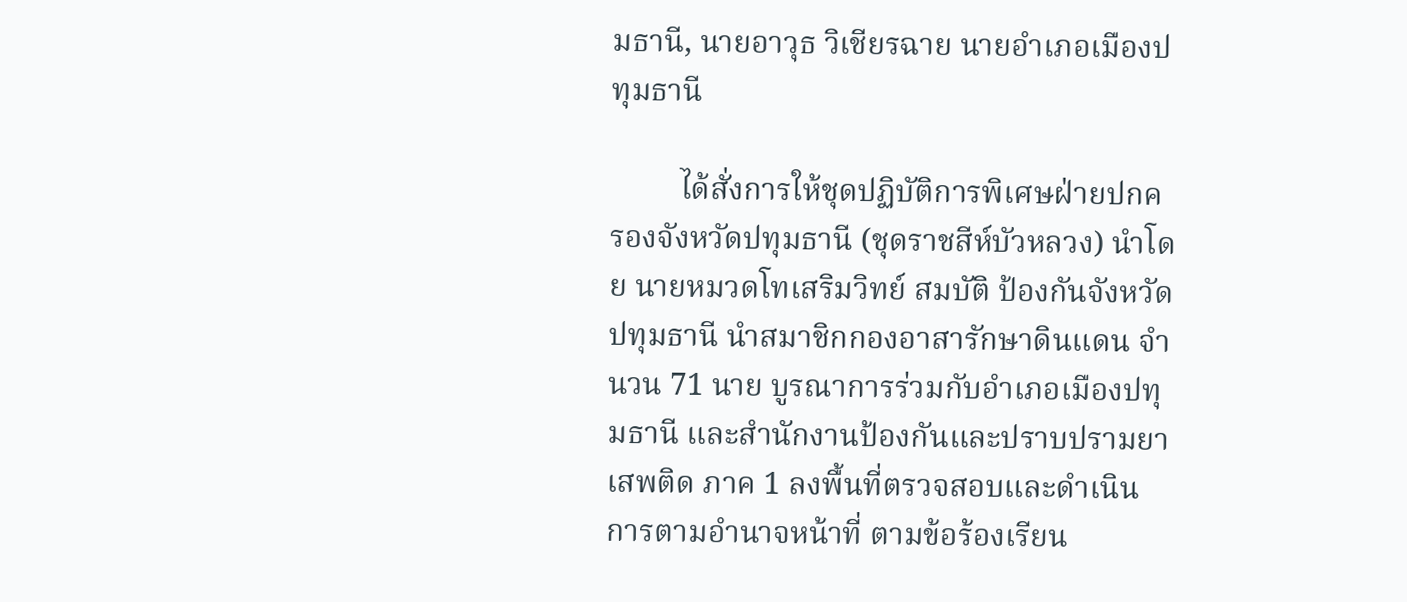มธานี, นายอาวุธ วิเชียรฉาย นายอำเภอเมืองปทุมธานี

         ได้สั่งการให้ชุดปฏิบัติการพิเศษฝ่ายปกครองจังหวัดปทุมธานี (ชุดราชสีห์บัวหลวง) นำโดย นายหมวดโทเสริมวิทย์ สมบัติ ป้องกันจังหวัดปทุมธานี นำสมาชิกกองอาสารักษาดินแดน จำนวน 71 นาย บูรณาการร่วมกับอำเภอเมืองปทุมธานี และสำนักงานป้องกันและปราบปรามยาเสพติด ภาค 1 ลงพื้นที่ตรวจสอบและดำเนินการตามอำนาจหน้าที่ ตามข้อร้องเรียน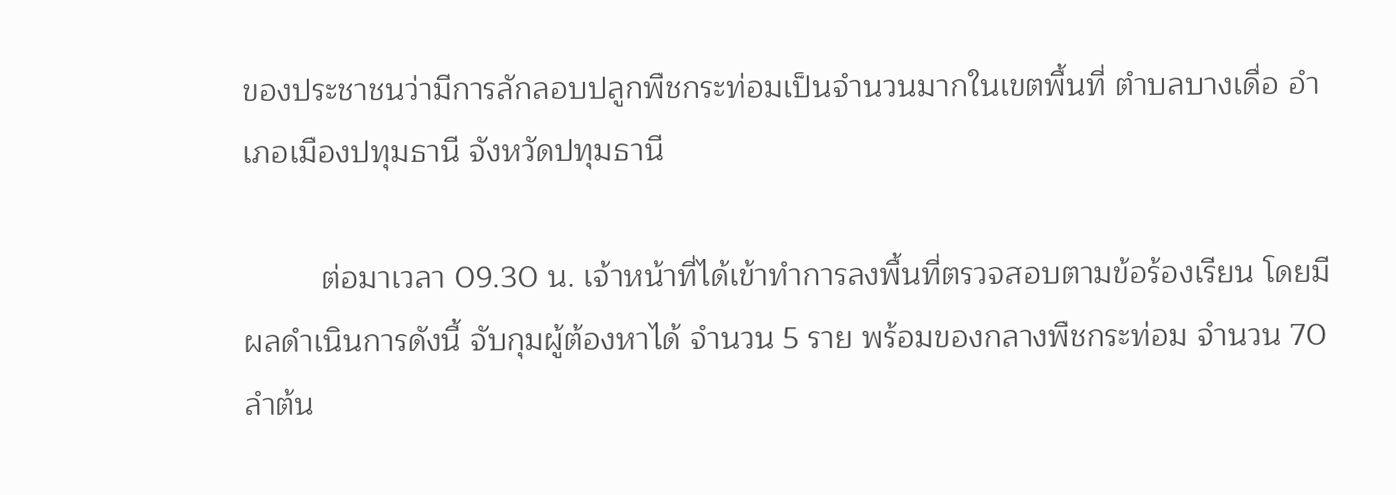ของประชาชนว่ามีการลักลอบปลูกพืชกระท่อมเป็นจำนวนมากในเขตพื้นที่ ตำบลบางเดื่อ อำเภอเมืองปทุมธานี จังหวัดปทุมธานี

         ต่อมาเวลา 09.30 น. เจ้าหน้าที่ได้เข้าทำการลงพื้นที่ตรวจสอบตามข้อร้องเรียน โดยมีผลดำเนินการดังนี้ จับกุมผู้ต้องหาได้ จำนวน 5 ราย พร้อมของกลางพืชกระท่อม จำนวน 70 ลำต้น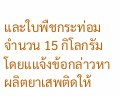และใบพืชกระท่อม จำนวน 15 กิโลกรัม โดยแแจ้งข้อกล่าวหา ผลิตยาเสพติดให้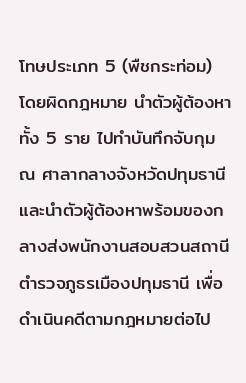โทษประเภท 5 (พืชกระท่อม) โดยผิดกฎหมาย นำตัวผู้ต้องหาทั้ง 5 ราย ไปทำบันทึกจับกุม ณ ศาลากลางจังหวัดปทุมธานี และนำตัวผู้ต้องหาพร้อมของกลางส่งพนักงานสอบสวนสถานีตำรวจภูธรเมืองปทุมธานี เพื่อดำเนินคดีตามกฎหมายต่อไป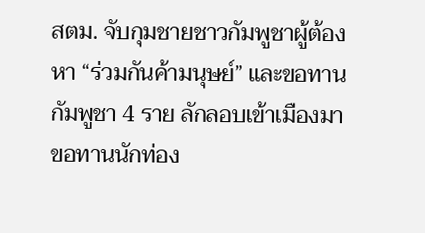สตม. จับกุมชายชาวกัมพูชาผู้ต้องหา “ร่วมกันค้ามนุษย์” และขอทานกัมพูชา 4 ราย ลักลอบเข้าเมืองมาขอทานนักท่อง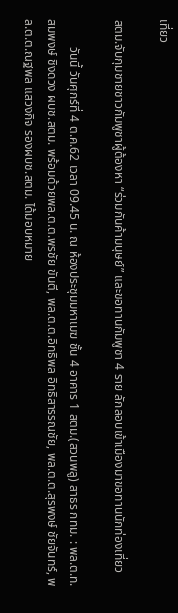เที่ยว

สตม.จับกุมชายชาวกัมพูชาผู้ต้องหา “ร่วมกันค้ามนุษย์” และขอทานกัมพูชา 4 ราย ลักลอบเข้าเมืองมาขอทานนักท่องเที่ยว

         วันนี้ วันศุกร์ที่ 4 ต.ค.62 เวลา 09.45 น. ณ ห้องประชุมมหาเมฆ ชั้น 4 อาคาร 1 สตม.(สวนพลู) สาธร กทม. : พล.ต.ท.สมพงษ์ ชิงดวง ผบช.สตม. พร้อมด้วยพล.ต.ต.พรชัย ขันตี, พล.ต.ต.อิทธิพล อิทธิสารรณชัย, พล.ต.ต.สุรพงษ์ ชัยจันทร์, พล.ต.ต.ณฐพล แสวงกิจ รองผบช.สตม. ได้มอบหมาย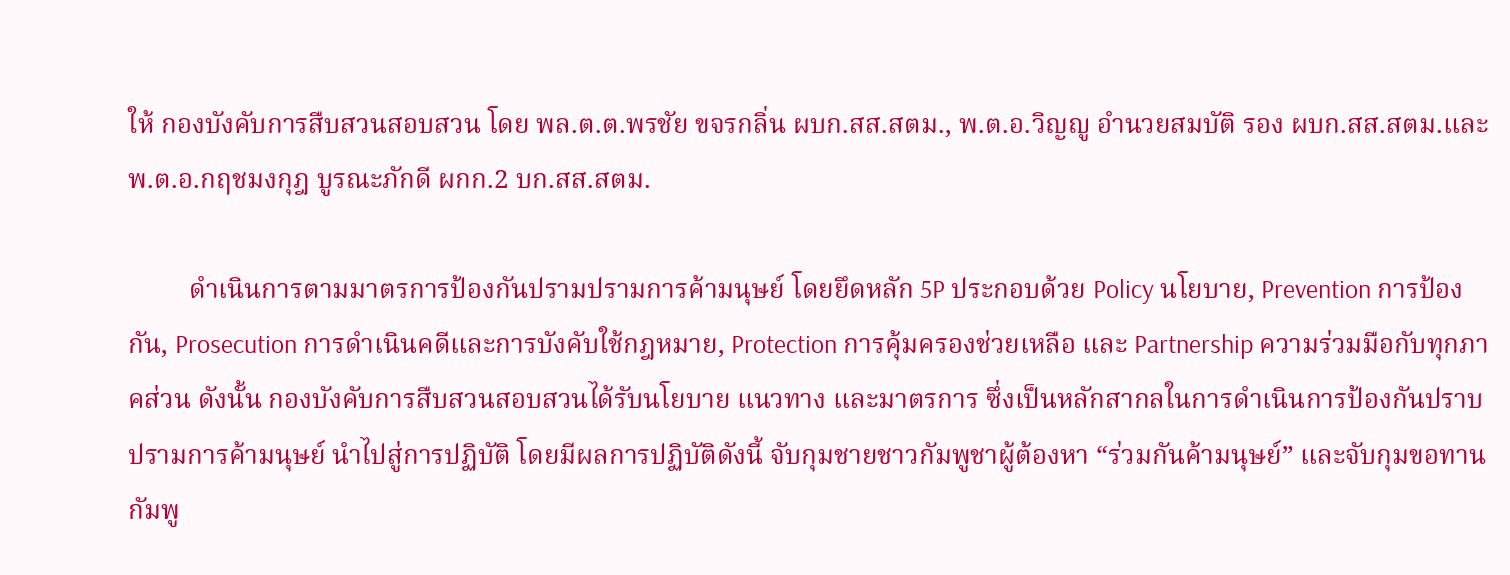ให้ กองบังคับการสืบสวนสอบสวน โดย พล.ต.ต.พรชัย ขจรกลิ่น ผบก.สส.สตม., พ.ต.อ.วิญญู อำนวยสมบัติ รอง ผบก.สส.สตม.และ พ.ต.อ.กฤชมงกุฎ บูรณะภักดี ผกก.2 บก.สส.สตม.

         ดำเนินการตามมาตรการป้องกันปรามปรามการค้ามนุษย์ โดยยึดหลัก 5P ประกอบด้วย Policy นโยบาย, Prevention การป้องกัน, Prosecution การดำเนินคดีและการบังคับใช้กฎหมาย, Protection การคุ้มครองช่วยเหลือ และ Partnership ความร่วมมือกับทุกภาคส่วน ดังนั้น กองบังคับการสืบสวนสอบสวนได้รับนโยบาย แนวทาง และมาตรการ ซึ่งเป็นหลักสากลในการดำเนินการป้องกันปราบปรามการค้ามนุษย์ นำไปสู่การปฏิบัติ โดยมีผลการปฏิบัติดังนี้ จับกุมชายชาวกัมพูชาผู้ต้องหา “ร่วมกันค้ามนุษย์” และจับกุมขอทานกัมพู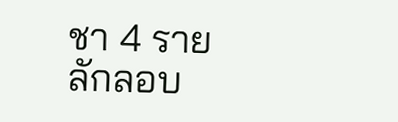ชา 4 ราย ลักลอบ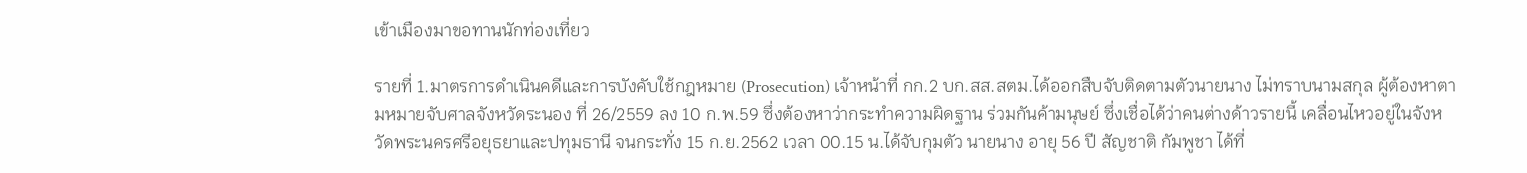เข้าเมืองมาขอทานนักท่องเที่ยว

รายที่ 1.มาตรการดำเนินคดีและการบังคับใช้กฎหมาย (Prosecution) เจ้าหน้าที่ กก.2 บก.สส.สตม.ได้ออกสืบจับติดตามตัวนายนาง ไม่ทราบนามสกุล ผู้ต้องหาตามหมายจับศาลจังหวัดระนอง ที่ 26/2559 ลง 10 ก.พ.59 ซึ่งต้องหาว่ากระทำความผิดฐาน ร่วมกันค้ามนุษย์ ซึ่งเชื่อได้ว่าคนต่างด้าวรายนี้ เคลื่อนไหวอยู่ในจังหวัดพระนครศรีอยุธยาและปทุมธานี จนกระทั่ง 15 ก.ย.2562 เวลา 00.15 น.ได้จับกุมตัว นายนาง อายุ 56 ปี สัญชาติ กัมพูชา ได้ที่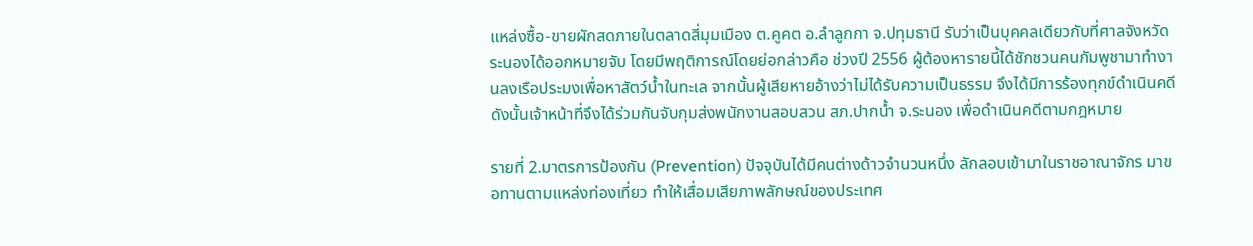แหล่งซื้อ-ขายผักสดภายในตลาดสี่มุมเมือง ต.คูคต อ.ลำลูกกา จ.ปทุมธานี รับว่าเป็นบุคคลเดียวกับที่ศาลจังหวัดระนองได้ออกหมายจับ โดยมีพฤติการณ์โดยย่อกล่าวคือ ช่วงปี 2556 ผู้ต้องหารายนี้ได้ชักชวนคนกัมพูชามาทำงานลงเรือประมงเพื่อหาสัตว์น้ำในทะเล จากนั้นผู้เสียหายอ้างว่าไม่ได้รับความเป็นธรรม จึงได้มีการร้องทุกข์ดำเนินคดี ดังนั้นเจ้าหน้าที่จึงได้ร่วมกันจับกุมส่งพนักงานสอบสวน สภ.ปากน้ำ จ.ระนอง เพื่อดำเนินคดีตามกฎหมาย

รายที่ 2.มาตรการป้องกัน (Prevention) ปัจจุบันได้มีคนต่างด้าวจำนวนหนึ่ง ลักลอบเข้ามาในราชอาณาจักร มาขอทานตามแหล่งท่องเที่ยว ทำให้เสื่อมเสียภาพลักษณ์ของประเทศ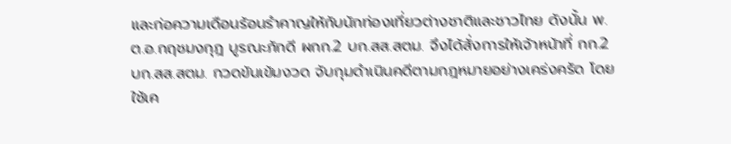และก่อความเดือนร้อนรำคาญให้กับนักท่องเที่ยวต่างชาติและชาวไทย ดังนั้น พ.ต.อ.กฤชมงกุฎ บูรณะภักดี ผกก.2 บก.สส.สตม. จึงได้สั่งการให้เจ้าหน้าที่ กก.2 บก.สส.สตม. กวดขันเข้มงวด จับกุมดำเนินคดีตามกฎหมายอย่างเคร่งครัด โดยใช้เค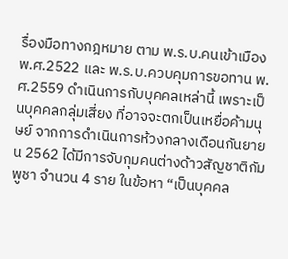รื่องมือทางกฎหมาย ตาม พ.ร.บ.คนเข้าเมือง พ.ศ.2522 และ พ.ร.บ.ควบคุมการขอทาน พ.ศ.2559 ดำเนินการกับบุคคลเหล่านี้ เพราะเป็นบุคคลกลุ่มเสี่ยง ที่อาจจะตกเป็นเหยื่อค้ามนุษย์ จากการดำเนินการห้วงกลางเดือนกันยายน 2562 ได้มีการจับกุมคนต่างด้าวสัญชาติกัมพูชา จำนวน 4 ราย ในข้อหา “เป็นบุคคล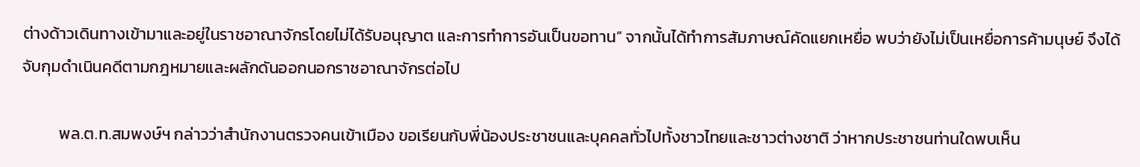ต่างด้าวเดินทางเข้ามาและอยู่ในราชอาณาจักรโดยไม่ได้รับอนุญาต และการทำการอันเป็นขอทาน” จากนั้นได้ทำการสัมภาษณ์คัดแยกเหยื่อ พบว่ายังไม่เป็นเหยื่อการค้ามนุษย์ จึงได้จับกุมดำเนินคดีตามกฎหมายและผลักดันออกนอกราชอาณาจักรต่อไป

          พล.ต.ท.สมพงษ์ฯ กล่าวว่าสำนักงานตรวจคนเข้าเมือง ขอเรียนกับพี่น้องประชาชนและบุคคลทั่วไปทั้งชาวไทยและชาวต่างชาติ ว่าหากประชาชนท่านใดพบเห็น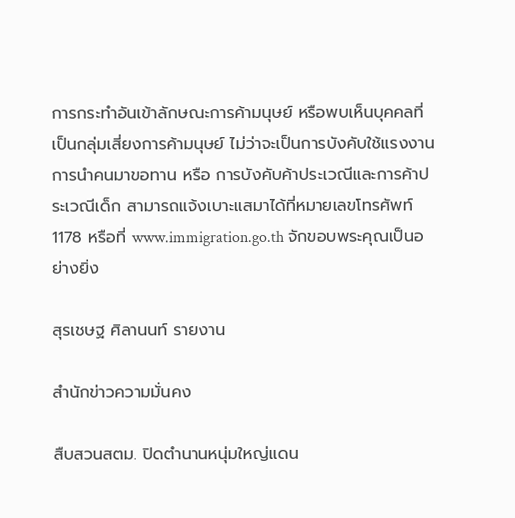การกระทำอันเข้าลักษณะการค้ามนุษย์ หรือพบเห็นบุคคลที่เป็นกลุ่มเสี่ยงการค้ามนุษย์ ไม่ว่าจะเป็นการบังคับใช้แรงงาน การนำคนมาขอทาน หรือ การบังคับค้าประเวณีและการค้าประเวณีเด็ก สามารถแจ้งเบาะแสมาได้ที่หมายเลขโทรศัพท์ 1178 หรือที่ www.immigration.go.th จักขอบพระคุณเป็นอย่างยิ่ง

สุรเชษฐ ศิลานนท์ รายงาน

สำนักข่าวความมั่นคง

สืบสวนสตม. ปิดตำนานหนุ่มใหญ่แดน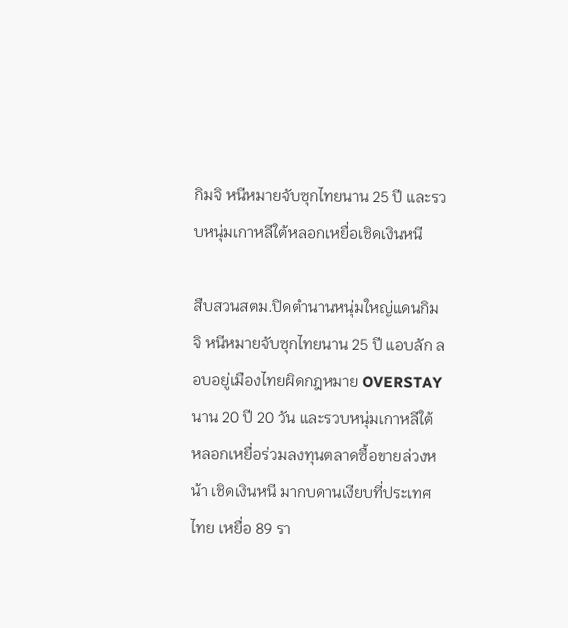กิมจิ หนีหมายจับซุกไทยนาน 25 ปี และรวบหนุ่มเกาหลีใต้หลอกเหยื่อเชิดเงินหนี

สืบสวนสตม.ปิดตำนานหนุ่มใหญ่แดนกิมจิ หนีหมายจับซุกไทยนาน 25 ปี แอบลัก ลอบอยู่เมืองไทยผิดกฎหมาย OVERSTAY นาน 20 ปี 20 วัน และรวบหนุ่มเกาหลีใต้ หลอกเหยื่อร่วมลงทุนตลาดซื้อขายล่วงหน้า เชิดเงินหนี มากบดานเงียบที่ประเทศ ไทย เหยื่อ 89 รา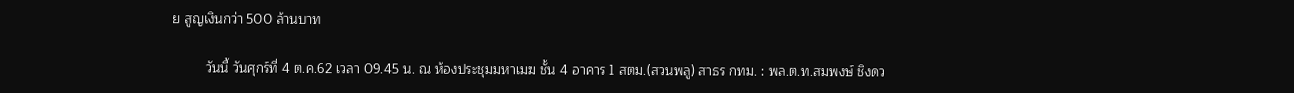ย สูญเงินกว่า 500 ล้านบาท

         วันนี้ วันศุกร์ที่ 4 ต.ค.62 เวลา 09.45 น. ณ ห้องประชุมมหาเมฆ ชั้น 4 อาคาร 1 สตม.(สวนพลู) สาธร กทม. : พล.ต.ท.สมพงษ์ ชิงดว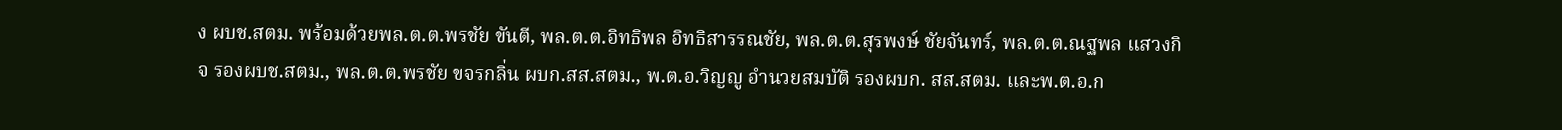ง ผบช.สตม. พร้อมด้วยพล.ต.ต.พรชัย ขันตี, พล.ต.ต.อิทธิพล อิทธิสารรณชัย, พล.ต.ต.สุรพงษ์ ชัยจันทร์, พล.ต.ต.ณฐพล แสวงกิจ รองผบช.สตม., พล.ต.ต.พรชัย ขจรกลิ่น ผบก.สส.สตม., พ.ต.อ.วิญญู อำนวยสมบัติ รองผบก. สส.สตม. และพ.ต.อ.ก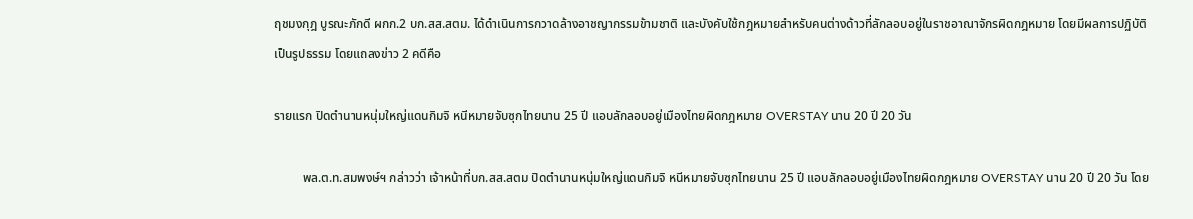ฤชมงกุฎ บูรณะภักดี ผกก.2 บก.สส.สตม. ได้ดำเนินการกวาดล้างอาชญากรรมข้ามชาติ และบังคับใช้กฎหมายสำหรับคนต่างด้าวที่ลักลอบอยู่ในราชอาณาจักรผิดกฎหมาย โดยมีผลการปฏิบัติเป็นรูปธรรม โดยแถลงข่าว 2 คดีคือ

รายแรก ปิดตำนานหนุ่มใหญ่แดนกิมจิ หนีหมายจับซุกไทยนาน 25 ปี แอบลักลอบอยู่เมืองไทยผิดกฎหมาย OVERSTAY นาน 20 ปี 20 วัน

         พล.ต.ท.สมพงษ์ฯ กล่าวว่า เจ้าหน้าที่บก.สส.สตม ปิดตำนานหนุ่มใหญ่แดนกิมจิ หนีหมายจับซุกไทยนาน 25 ปี แอบลักลอบอยู่เมืองไทยผิดกฎหมาย OVERSTAY นาน 20 ปี 20 วัน โดย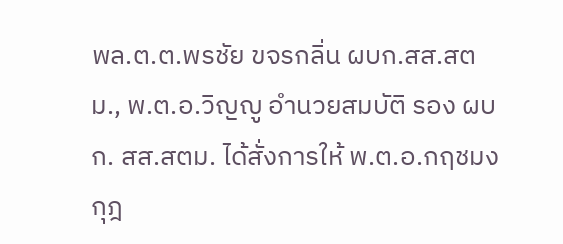พล.ต.ต.พรชัย ขจรกลิ่น ผบก.สส.สตม., พ.ต.อ.วิญญู อำนวยสมบัติ รอง ผบก. สส.สตม. ได้สั่งการให้ พ.ต.อ.กฤชมงกุฎ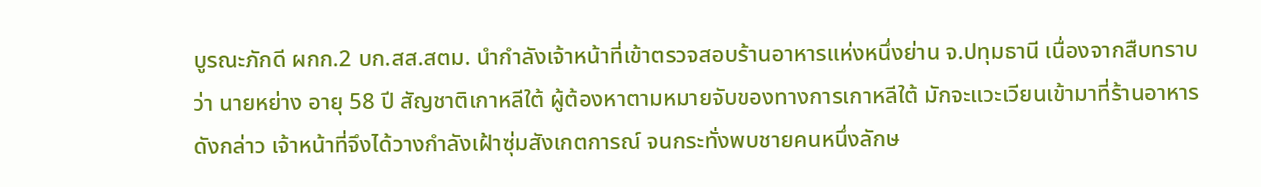บูรณะภักดี ผกก.2 บก.สส.สตม. นำกำลังเจ้าหน้าที่เข้าตรวจสอบร้านอาหารแห่งหนึ่งย่าน จ.ปทุมธานี เนื่องจากสืบทราบว่า นายหย่าง อายุ 58 ปี สัญชาติเกาหลีใต้ ผู้ต้องหาตามหมายจับของทางการเกาหลีใต้ มักจะแวะเวียนเข้ามาที่ร้านอาหารดังกล่าว เจ้าหน้าที่จึงได้วางกำลังเฝ้าซุ่มสังเกตการณ์ จนกระทั่งพบชายคนหนึ่งลักษ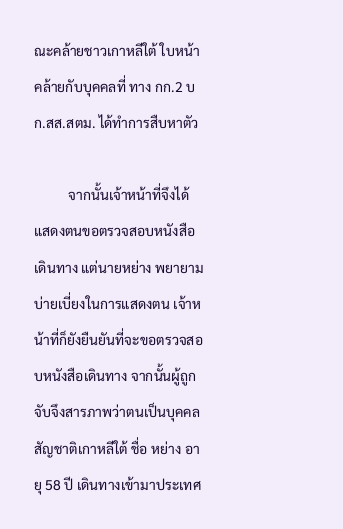ณะคล้ายชาวเกาหลีใต้ ใบหน้าคล้ายกับบุคคลที่ ทาง กก.2 บก.สส.สตม. ได้ทำการสืบหาตัว

          จากนั้นเจ้าหน้าที่จึงได้แสดงตนขอตรวจสอบหนังสือเดินทาง แต่นายหย่าง พยายามบ่ายเบี่ยงในการแสดงตน เจ้าหน้าที่ก็ยังยืนยันที่จะขอตรวจสอบหนังสือเดินทาง จากนั้นผู้ถูกจับจึงสารภาพว่าตนเป็นบุคคลสัญชาติเกาหลีใต้ ชื่อ หย่าง อายุ 58 ปี เดินทางเข้ามาประเทศ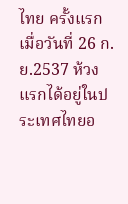ไทย ครั้งแรกเมื่อวันที่ 26 ก.ย.2537 ห้วงแรกได้อยู่ในประเทศไทยอ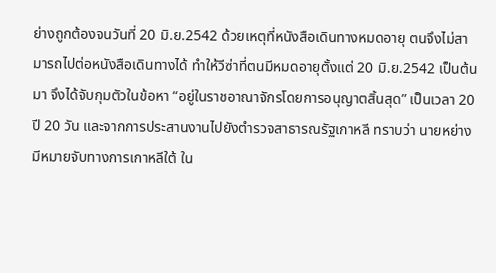ย่างถูกต้องจนวันที่ 20 มิ.ย.2542 ด้วยเหตุที่หนังสือเดินทางหมดอายุ ตนจึงไม่สามารถไปต่อหนังสือเดินทางได้ ทำให้วีซ่าที่ตนมีหมดอายุตั้งแต่ 20 มิ.ย.2542 เป็นต้นมา จึงได้จับกุมตัวในข้อหา “อยู่ในราชอาณาจักรโดยการอนุญาตสิ้นสุด” เป็นเวลา 20 ปี 20 วัน และจากการประสานงานไปยังตำรวจสาธารณรัฐเกาหลี ทราบว่า นายหย่าง มีหมายจับทางการเกาหลีใต้ ใน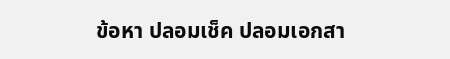ข้อหา ปลอมเช็ค ปลอมเอกสา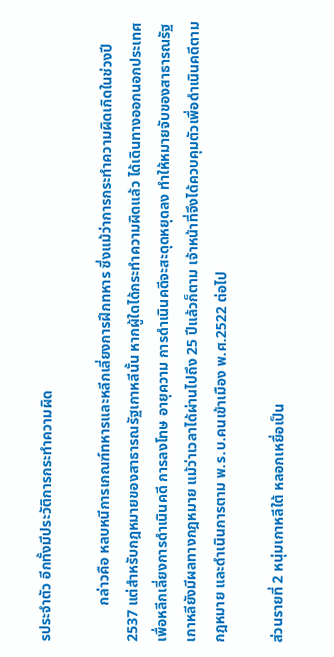รประจำตัว อีกทั้งมีประวัติการกระทำความผิด

          กล่าวคือ หลบหนีการเกณฑ์ทหารและหลีกเลี่ยงการฝึกทหาร ซึ่งแม้ว่าการกระทำความผิดเกิดในช่วงปี 2537 แต่สำหรับกฎหมายของสาธารณรัฐเกาหลีนั้น หากผู้ใดได้กระทำความผิดแล้ว ได้เดินทางออกนอกประเทศเพื่อหลีกเลี่ยงการดำเนินคดี การลงโทษ อายุความ การดำเนินคดีจะสะดุดหยุดลง ทำให้หมายจับของสาธารณรัฐเกาหลียังมีผลทางกฎหมาย แม้ว่าเวลาได้ผ่านไปถึง 25 ปีแล้วก็ตาม เจ้าหน้าที่จึงได้ควบคุมตัวเพื่อดำเนินคดีตามกฎหมาย และดำเนินการตาม พ.ร.บ.คนเข้าเมือง พ.ศ.2522 ต่อไป

ส่วนรายที่ 2 หนุ่มเกาหลีใต้ หลอกเหยื่อเป็น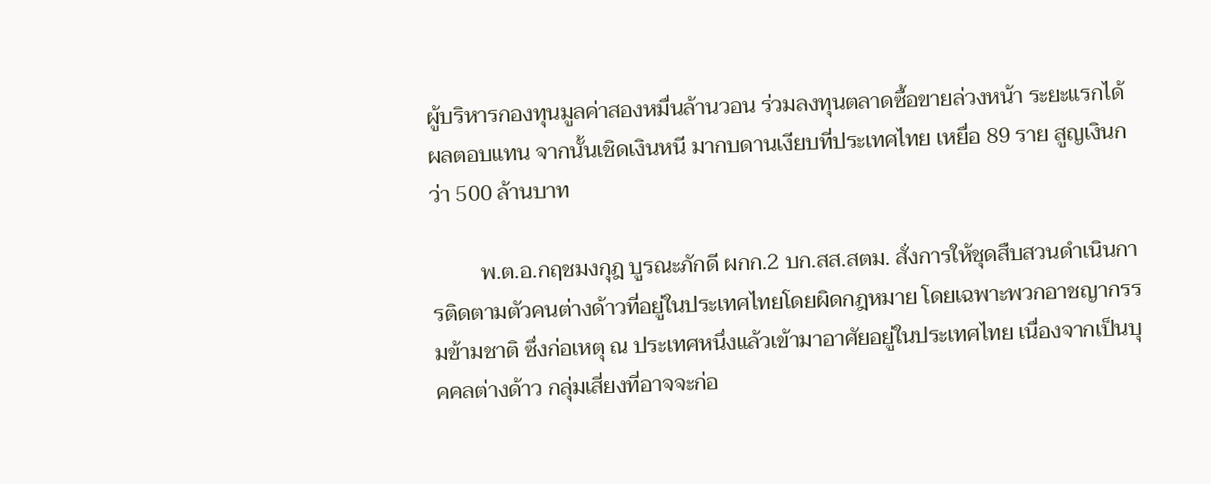ผู้บริหารกองทุนมูลค่าสองหมื่นล้านวอน ร่วมลงทุนตลาดซื้อขายล่วงหน้า ระยะแรกได้ผลตอบแทน จากนั้นเชิดเงินหนี มากบดานเงียบที่ประเทศไทย เหยื่อ 89 ราย สูญเงินกว่า 500 ล้านบาท

         พ.ต.อ.กฤชมงกุฎ บูรณะภักดี ผกก.2 บก.สส.สตม. สั่งการให้ชุดสืบสวนดำเนินการติดตามตัวคนต่างด้าวที่อยู่ในประเทศไทยโดยผิดกฎหมาย โดยเฉพาะพวกอาชญากรรมข้ามชาติ ซึ่งก่อเหตุ ณ ประเทศหนึ่งแล้วเข้ามาอาศัยอยู่ในประเทศไทย เนื่องจากเป็นบุคคลต่างด้าว กลุ่มเสี่ยงที่อาจจะก่อ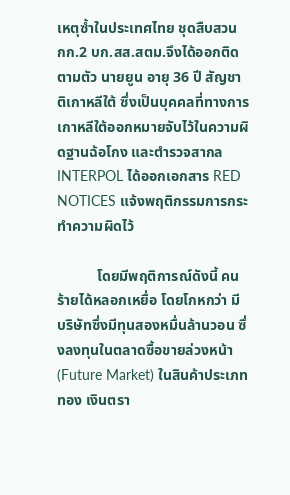เหตุซ้ำในประเทศไทย ชุดสืบสวน กก.2 บก.สส.สตม.จึงได้ออกติดตามตัว นายยูน อายุ 36 ปี สัญชาติเกาหลีใต้ ซึ่งเป็นบุคคลที่ทางการเกาหลีใต้ออกหมายจับไว้ในความผิดฐานฉ้อโกง และตำรวจสากล INTERPOL ได้ออกเอกสาร RED NOTICES แจ้งพฤติกรรมการกระทำความผิดไว้

           โดยมีพฤติการณ์ดังนี้ คนร้ายได้หลอกเหยื่อ โดยโกหกว่า มีบริษัทซึ่งมีทุนสองหมื่นล้านวอน ซึ่งลงทุนในตลาดซื้อขายล่วงหน้า (Future Market) ในสินค้าประเภททอง เงินตรา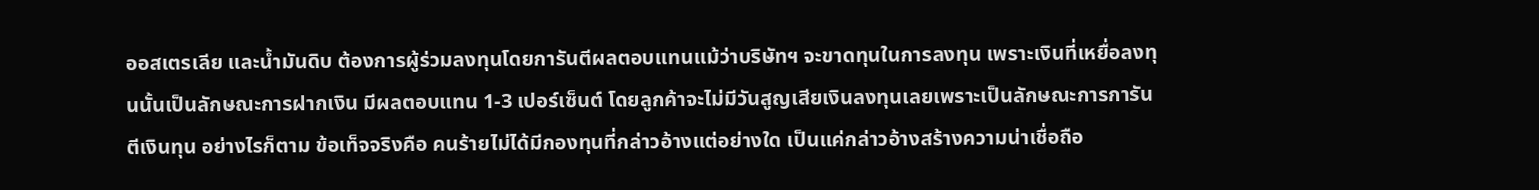ออสเตรเลีย และน้ำมันดิบ ต้องการผู้ร่วมลงทุนโดยการันตีผลตอบแทนแม้ว่าบริษัทฯ จะขาดทุนในการลงทุน เพราะเงินที่เหยื่อลงทุนนั้นเป็นลักษณะการฝากเงิน มีผลตอบแทน 1-3 เปอร์เซ็นต์ โดยลูกค้าจะไม่มีวันสูญเสียเงินลงทุนเลยเพราะเป็นลักษณะการการันตีเงินทุน อย่างไรก็ตาม ข้อเท็จจริงคือ คนร้ายไม่ได้มีกองทุนที่กล่าวอ้างแต่อย่างใด เป็นแค่กล่าวอ้างสร้างความน่าเชื่อถือ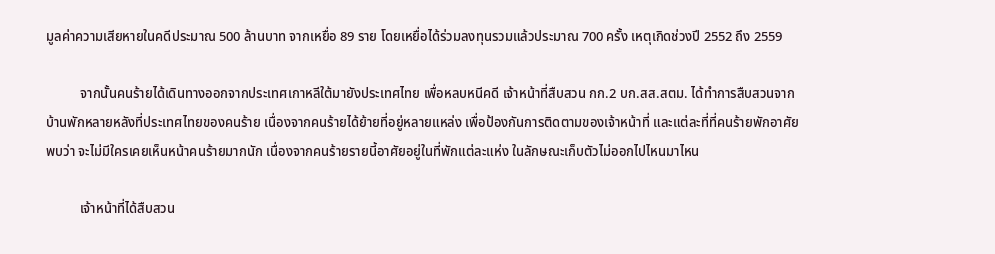มูลค่าความเสียหายในคดีประมาณ 500 ล้านบาท จากเหยื่อ 89 ราย โดยเหยื่อได้ร่วมลงทุนรวมแล้วประมาณ 700 ครั้ง เหตุเกิดช่วงปี 2552 ถึง 2559

          จากนั้นคนร้ายได้เดินทางออกจากประเทศเกาหลีใต้มายังประเทศไทย เพื่อหลบหนีคดี เจ้าหน้าที่สืบสวน กก.2 บก.สส.สตม. ได้ทำการสืบสวนจากบ้านพักหลายหลังที่ประเทศไทยของคนร้าย เนื่องจากคนร้ายได้ย้ายที่อยู่หลายแหล่ง เพื่อป้องกันการติดตามของเจ้าหน้าที่ และแต่ละที่ที่คนร้ายพักอาศัยพบว่า จะไม่มีใครเคยเห็นหน้าคนร้ายมากนัก เนื่องจากคนร้ายรายนี้อาศัยอยู่ในที่พักแต่ละแห่ง ในลักษณะเก็บตัวไม่ออกไปไหนมาไหน

          เจ้าหน้าที่ได้สืบสวน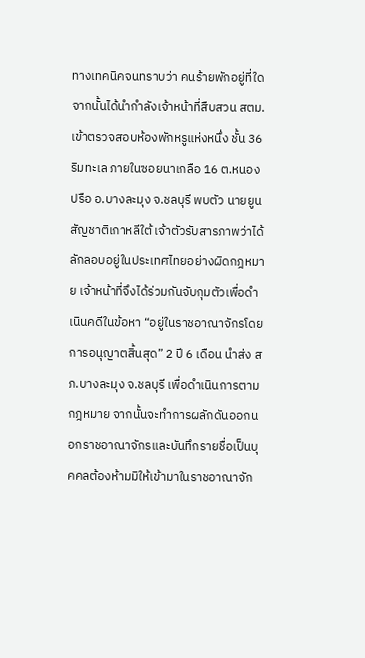ทางเทคนิคจนทราบว่า คนร้ายพักอยู่ที่ใด จากนั้นได้นำกำลังเจ้าหน้าที่สืบสวน สตม. เข้าตรวจสอบห้องพักหรูแห่งหนึ่ง ชั้น 36 ริมทะเล ภายในซอยนาเกลือ 16 ต.หนองปรือ อ.บางละมุง จ.ชลบุรี พบตัว นายยูน สัญชาติเกาหลีใต้ เจ้าตัวรับสารภาพว่าได้ลักลอบอยู่ในประเทศไทยอย่างผิดกฎหมาย เจ้าหน้าที่จึงได้ร่วมกันจับกุมตัวเพื่อดำเนินคดีในข้อหา “อยู่ในราชอาณาจักรโดยการอนุญาตสิ้นสุด” 2 ปี 6 เดือน นำส่ง สภ.บางละมุง จ.ชลบุรี เพื่อดำเนินการตามกฎหมาย จากนั้นจะทำการผลักดันออกนอกราชอาณาจักรและบันทึกรายชื่อเป็นบุคคลต้องห้ามมิให้เข้ามาในราชอาณาจัก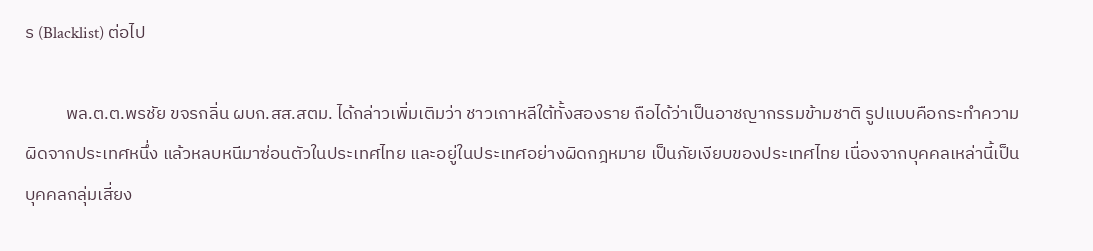ร (Blacklist) ต่อไป

          พล.ต.ต.พรชัย ขจรกลิ่น ผบก.สส.สตม. ได้กล่าวเพิ่มเติมว่า ชาวเกาหลีใต้ทั้งสองราย ถือได้ว่าเป็นอาชญากรรมข้ามชาติ รูปแบบคือกระทำความผิดจากประเทศหนึ่ง แล้วหลบหนีมาซ่อนตัวในประเทศไทย และอยู่ในประเทศอย่างผิดกฎหมาย เป็นภัยเงียบของประเทศไทย เนื่องจากบุคคลเหล่านี้เป็นบุคคลกลุ่มเสี่ยง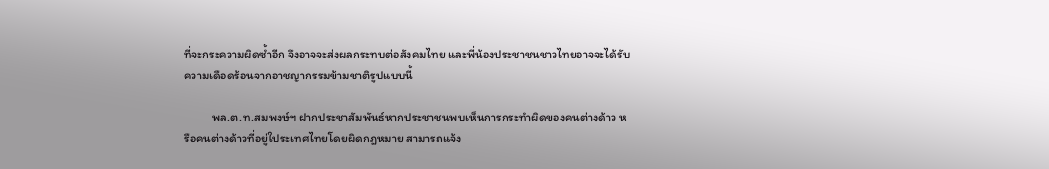ที่จะกระความผิดซ้ำอีก จึงอาจจะส่งผลกระทบต่อสังคมไทย และพี่น้องประชาชนชาวไทยอาจจะได้รับความเดือดร้อนจากอาชญากรรมข้ามชาติรูปแบบนี้

          พล.ต.ท.สมพงษ์ฯ ฝากประชาสัมพันธ์หากประชาชนพบเห็นการกระทำผิดของคนต่างด้าว หรือคนต่างด้าวที่อยู่ใประเทศไทยโดยผิดกฎหมาย สามารถแจ้ง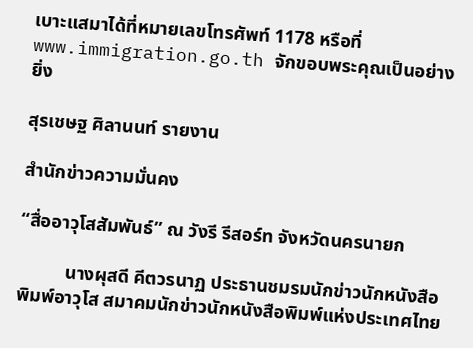เบาะแสมาได้ที่หมายเลขโทรศัพท์ 1178 หรือที่ www.immigration.go.th จักขอบพระคุณเป็นอย่างยิ่ง

สุรเชษฐ ศิลานนท์ รายงาน

สำนักข่าวความมั่นคง

“สื่ออาวุโสสัมพันธ์” ณ วังรี รีสอร์ท จังหวัดนครนายก

          นางผุสดี คีตวรนาฏ ประธานชมรมนักข่าวนักหนังสือพิมพ์อาวุโส สมาคมนักข่าวนักหนังสือพิมพ์แห่งประเทศไทย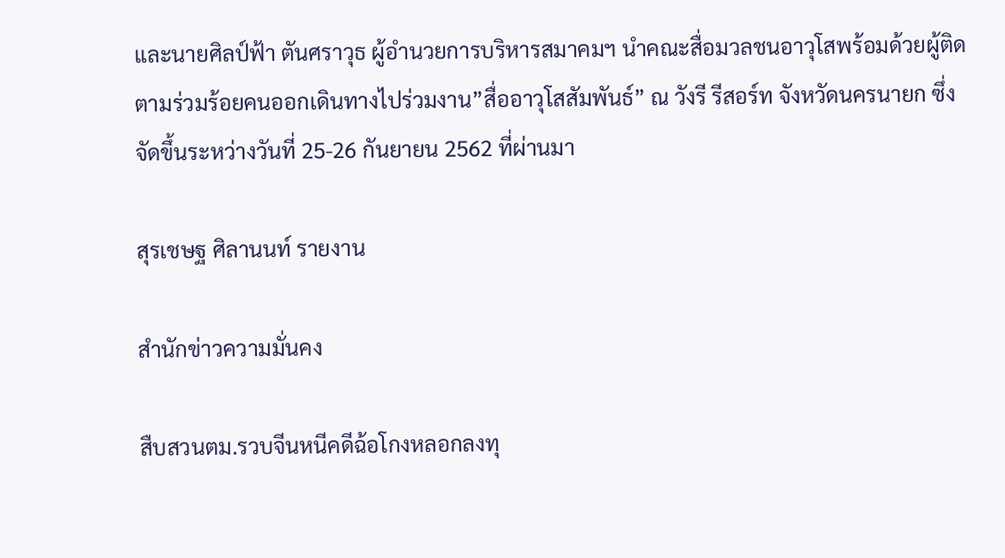และนายศิลป์ฟ้า ตันศราวุธ ผู้อำนวยการบริหารสมาคมฯ นำคณะสื่อมวลชนอาวุโสพร้อมด้วยผู้ติดตามร่วมร้อยคนออกเดินทางไปร่วมงาน”สื่ออาวุโสสัมพันธ์” ณ วังรี รีสอร์ท จังหวัดนครนายก ซึ่งจัดขึ้นระหว่างวันที่ 25-26 กันยายน 2562 ที่ผ่านมา

สุรเชษฐ ศิลานนท์ รายงาน

สำนักข่าวความมั่นคง

สืบสวนตม.รวบจีนหนีคดีฉ้อโกงหลอกลงทุ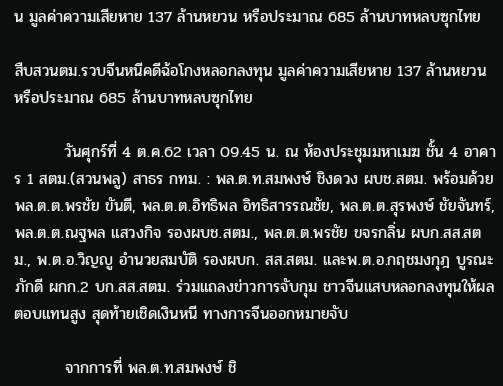น มูลค่าความเสียหาย 137 ล้านหยวน หรือประมาณ 685 ล้านบาทหลบซุกไทย

สืบสวนตม.รวบจีนหนีคดีฉ้อโกงหลอกลงทุน มูลค่าความเสียหาย 137 ล้านหยวน หรือประมาณ 685 ล้านบาทหลบซุกไทย

         วันศุกร์ที่ 4 ต.ค.62 เวลา 09.45 น. ณ ห้องประชุมมหาเมฆ ชั้น 4 อาคาร 1 สตม.(สวนพลู) สาธร กทม. : พล.ต.ท.สมพงษ์ ชิงดวง ผบช.สตม. พร้อมด้วยพล.ต.ต.พรชัย ขันตี, พล.ต.ต.อิทธิพล อิทธิสารรณชัย, พล.ต.ต.สุรพงษ์ ชัยจันทร์, พล.ต.ต.ณฐพล แสวงกิจ รองผบช.สตม., พล.ต.ต.พรชัย ขจรกลิ่น ผบก.สส.สตม., พ.ต.อ.วิญญู อำนวยสมบัติ รองผบก. สส.สตม. และพ.ต.อ.กฤชมงกุฎ บูรณะภักดี ผกก.2 บก.สส.สตม. ร่วมแถลงข่าวการจับกุม ชาวจีนแสบหลอกลงทุนให้ผลตอบแทนสูง สุดท้ายเชิดเงินหนี ทางการจีนออกหมายจับ

         จากการที่ พล.ต.ท.สมพงษ์ ชิ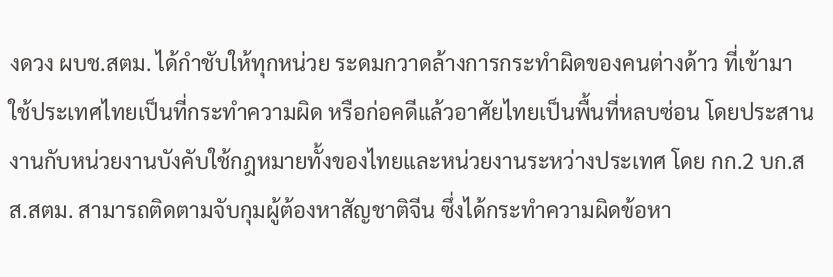งดวง ผบช.สตม. ได้กำชับให้ทุกหน่วย ระดมกวาดล้างการกระทำผิดของคนต่างด้าว ที่เข้ามาใช้ประเทศไทยเป็นที่กระทำความผิด หรือก่อคดีแล้วอาศัยไทยเป็นพื้นที่หลบซ่อน โดยประสานงานกับหน่วยงานบังคับใช้กฎหมายทั้งของไทยและหน่วยงานระหว่างประเทศ โดย กก.2 บก.สส.สตม. สามารถติดตามจับกุมผู้ต้องหาสัญชาติจีน ซึ่งได้กระทำความผิดข้อหา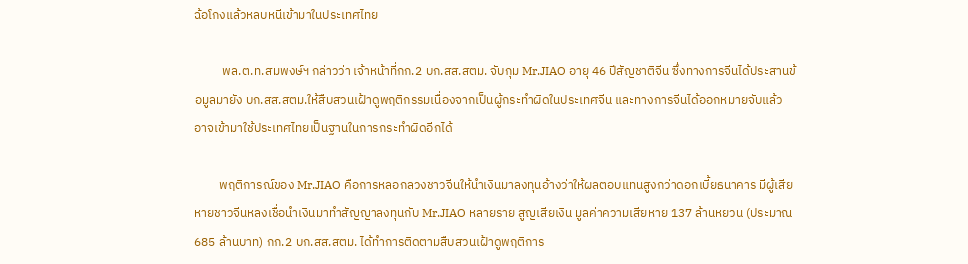ฉ้อโกงแล้วหลบหนีเข้ามาในประเทศไทย

          พล.ต.ท.สมพงษ์ฯ กล่าวว่า เจ้าหน้าที่กก.2 บก.สส.สตม. จับกุม Mr.JIAO อายุ 46 ปีสัญชาติจีน ซึ่งทางการจีนได้ประสานข้อมูลมายัง บก.สส.สตม.ให้สืบสวนเฝ้าดูพฤติกรรมเนื่องจากเป็นผู้กระทำผิดในประเทศจีน และทางการจีนได้ออกหมายจับแล้ว อาจเข้ามาใช้ประเทศไทยเป็นฐานในการกระทำผิดอีกได้

         พฤติการณ์ของ Mr.JIAO คือการหลอกลวงชาวจีนให้นำเงินมาลงทุนอ้างว่าให้ผลตอบแทนสูงกว่าดอกเบี้ยธนาคาร มีผู้เสียหายชาวจีนหลงเชื่อนำเงินมาทำสัญญาลงทุนกับ Mr.JIAO หลายราย สูญเสียเงิน มูลค่าความเสียหาย 137 ล้านหยวน (ประมาณ 685 ล้านบาท) กก.2 บก.สส.สตม. ได้ทำการติดตามสืบสวนเฝ้าดูพฤติการ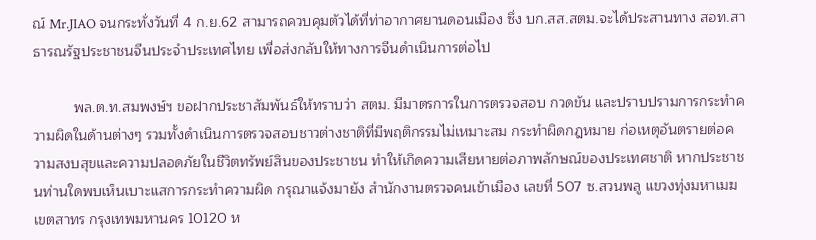ณ์ Mr.JIAO จนกระทั่งวันที่ 4 ก.ย.62 สามารถควบคุมตัวได้ที่ท่าอากาศยานดอนเมือง ซึ่ง บก.สส.สตม.จะได้ประสานทาง สอท.สาธารณรัฐประชาชนจีนประจำประเทศไทย เพื่อส่งกลับให้ทางการจีนดำเนินการต่อไป

          พล.ต.ท.สมพงษ์ฯ ขอฝากประชาสัมพันธ์ให้ทราบว่า สตม. มีมาตรการในการตรวจสอบ กวดขัน และปราบปรามการกระทำความผิดในด้านต่างๆ รวมทั้งดำเนินการตรวจสอบชาวต่างชาติที่มีพฤติกรรมไม่เหมาะสม กระทำผิดกฎหมาย ก่อเหตุอันตรายต่อความสงบสุขและความปลอดภัยในชีวิตทรัพย์สินของประชาชน ทำให้เกิดความเสียหายต่อภาพลักษณ์ของประเทศชาติ หากประชาชนท่านใดพบเห็นเบาะแสการกระทำความผิด กรุณาแจ้งมายัง สำนักงานตรวจคนเข้าเมือง เลขที่ 507 ซ.สวนพลู แขวงทุ่งมหาเมฆ เขตสาทร กรุงเทพมหานคร 10120 ห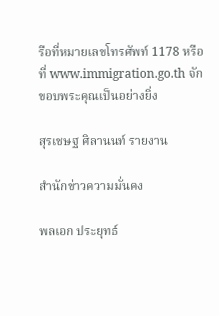รือที่หมายเลขโทรศัพท์ 1178 หรือที่ www.immigration.go.th จักขอบพระคุณเป็นอย่างยิ่ง

สุรเชษฐ ศิลานนท์ รายงาน

สำนักข่าวความมั่นคง

พลเอก ประยุทธ์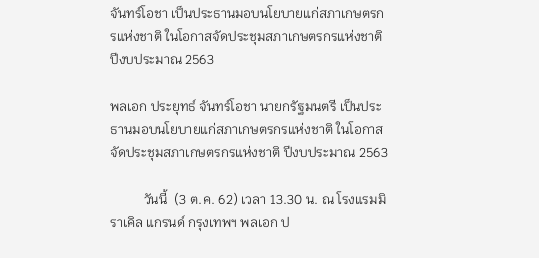จันทร์โอชา เป็นประธานมอบนโยบายแก่สภาเกษตรกรแห่งชาติ ในโอกาสจัดประชุมสภาเกษตรกรแห่งชาติ ปีงบประมาณ 2563

พลเอก ประยุทธ์ จันทร์โอชา นายกรัฐมนตรี เป็นประธานมอบนโยบายแก่สภาเกษตรกรแห่งชาติ ในโอกาสจัดประชุมสภาเกษตรกรแห่งชาติ ปีงบประมาณ 2563

          วันนี้  (3 ต.ค. 62) เวลา 13.30 น. ณ โรงแรมมิราเคิล แกรนด์ กรุงเทพฯ พลเอก ป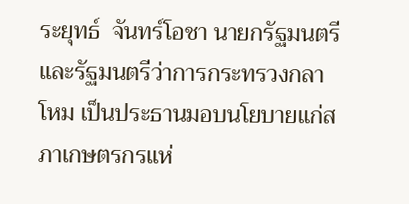ระยุทธ์  จันทร์โอชา นายกรัฐมนตรี และรัฐมนตรีว่าการกระทรวงกลาโหม เป็นประธานมอบนโยบายแก่สภาเกษตรกรแห่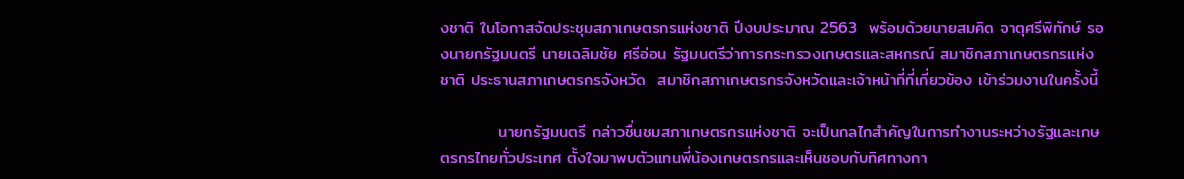งชาติ ในโอกาสจัดประชุมสภาเกษตรกรแห่งชาติ ปีงบประมาณ 2563  พร้อมด้วยนายสมคิด จาตุศรีพิทักษ์ รองนายกรัฐมนตรี นายเฉลิมชัย ศรีอ่อน รัฐมนตรีว่าการกระทรวงเกษตรและสหกรณ์ สมาชิกสภาเกษตรกรแห่งชาติ ประธานสภาเกษตรกรจังหวัด  สมาชิกสภาเกษตรกรจังหวัดและเจ้าหน้าที่ที่เกี่ยวข้อง เข้าร่วมงานในครั้งนี้

          นายกรัฐมนตรี กล่าวชื่นชมสภาเกษตรกรแห่งชาติ จะเป็นกลไกสำคัญในการทำงานระหว่างรัฐและเกษตรกรไทยทั่วประเทศ ตั้งใจมาพบตัวแทนพี่น้องเกษตรกรและเห็นชอบกับทิศทางกา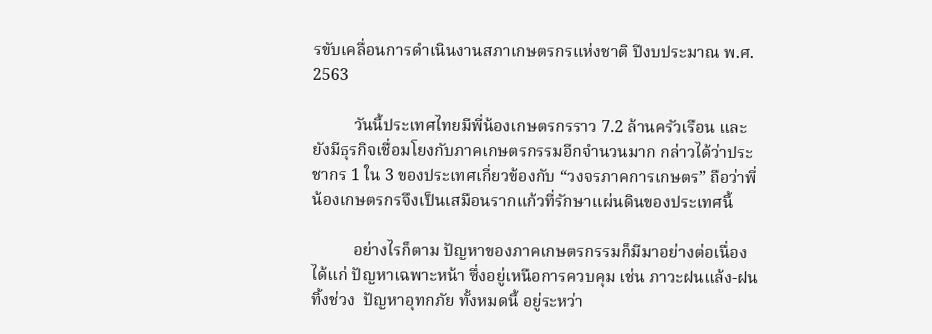รขับเคลื่อนการดำเนินงานสภาเกษตรกรแห่งชาติ ปีงบประมาณ พ.ศ. 2563

          วันนี้ประเทศไทยมีพี่น้องเกษตรกรราว 7.2 ล้านครัวเรือน และยังมีธุรกิจเชื่อมโยงกับภาคเกษตรกรรมอีกจำนวนมาก กล่าวได้ว่าประชากร 1 ใน 3 ของประเทศเกี่ยวข้องกับ “วงจรภาคการเกษตร” ถือว่าพี่น้องเกษตรกรจึงเป็นเสมือนรากแก้วที่รักษาแผ่นดินของประเทศนี้

          อย่างไรก็ตาม ปัญหาของภาคเกษตรกรรมก็มีมาอย่างต่อเนื่อง ได้แก่ ปัญหาเฉพาะหน้า ซึ่งอยู่เหนือการควบคุม เช่น ภาวะฝนแล้ง-ฝนทิ้งช่วง  ปัญหาอุทกภัย ทั้งหมดนี้ อยู่ระหว่า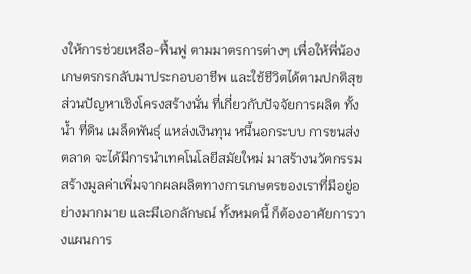งให้การช่วยเหลือ-ฟื้นฟู ตามมาตรการต่างๆ เพื่อให้พี่น้องเกษตรกรกลับมาประกอบอาชีพ และใช้ชีวิตได้ตามปกติสุข ส่วนปัญหาเชิงโครงสร้างนั่น ที่เกี่ยวกับปัจจัยการผลิต ทั้งน้ำ ที่ดิน เมล็ดพันธุ์ แหล่งเงินทุน หนี้นอกระบบ การขนส่ง ตลาด จะได้มีการนำเทคโนโลยีสมัยใหม่ มาสร้างนวัตกรรม สร้างมูลค่าเพิ่มจากผลผลิตทางการเกษตรของเราที่มีอยู่อย่างมากมาย และมีเอกลักษณ์ ทั้งหมดนี้ ก็ต้องอาศัยการวางแผนการ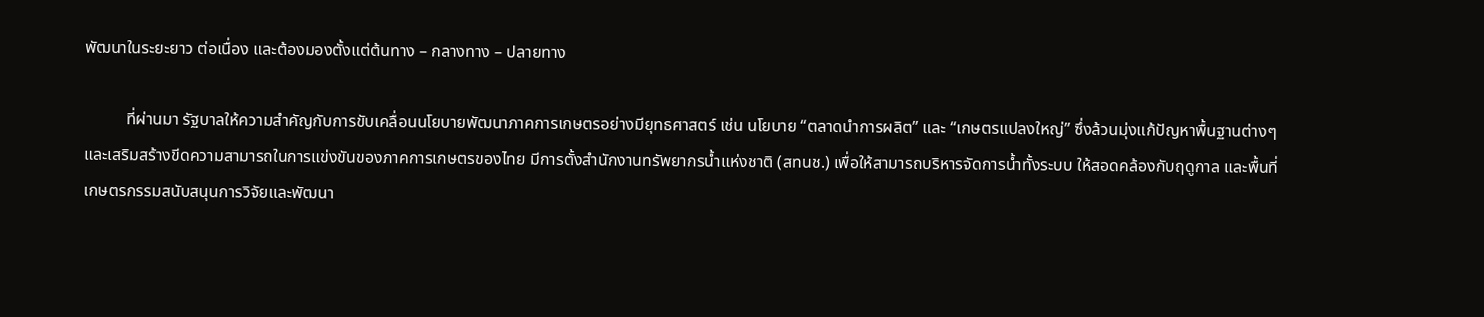พัฒนาในระยะยาว ต่อเนื่อง และต้องมองตั้งแต่ต้นทาง – กลางทาง – ปลายทาง

          ที่ผ่านมา รัฐบาลให้ความสำคัญกับการขับเคลื่อนนโยบายพัฒนาภาคการเกษตรอย่างมียุทธศาสตร์ เช่น นโยบาย “ตลาดนำการผลิต” และ “เกษตรแปลงใหญ่” ซึ่งล้วนมุ่งแก้ปัญหาพื้นฐานต่างๆ และเสริมสร้างขีดความสามารถในการแข่งขันของภาคการเกษตรของไทย มีการตั้งสำนักงานทรัพยากรน้ำแห่งชาติ (สทนช.) เพื่อให้สามารถบริหารจัดการน้ำทั้งระบบ ให้สอดคล้องกับฤดูกาล และพื้นที่เกษตรกรรมสนับสนุนการวิจัยและพัฒนา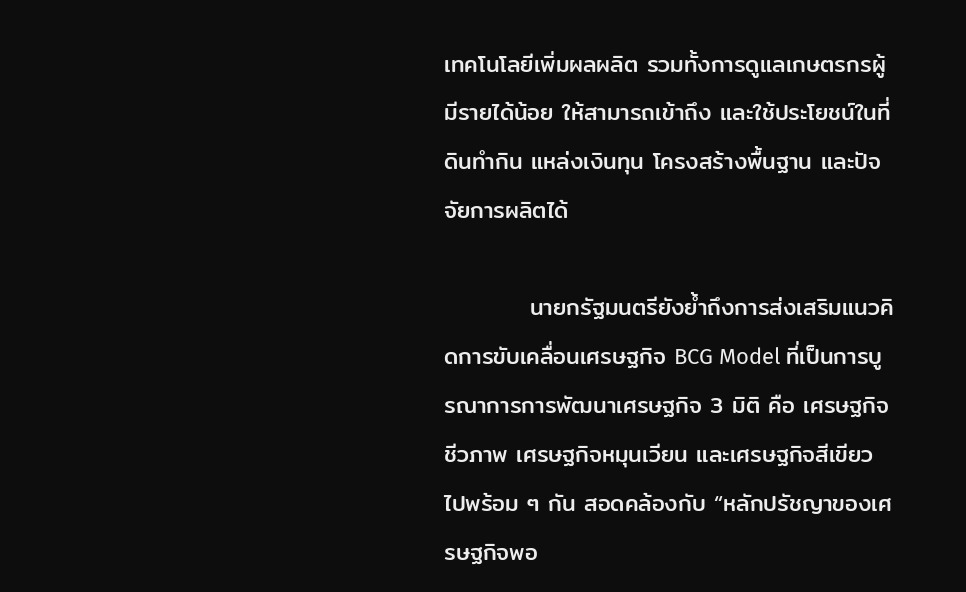เทคโนโลยีเพิ่มผลผลิต รวมทั้งการดูแลเกษตรกรผู้มีรายได้น้อย ให้สามารถเข้าถึง และใช้ประโยชน์ในที่ดินทำกิน แหล่งเงินทุน โครงสร้างพื้นฐาน และปัจจัยการผลิตได้

          นายกรัฐมนตรียังย้ำถึงการส่งเสริมแนวคิดการขับเคลื่อนเศรษฐกิจ BCG Model ที่เป็นการบูรณาการการพัฒนาเศรษฐกิจ 3 มิติ คือ เศรษฐกิจชีวภาพ เศรษฐกิจหมุนเวียน และเศรษฐกิจสีเขียว ไปพร้อม ๆ กัน สอดคล้องกับ “หลักปรัชญาของเศรษฐกิจพอ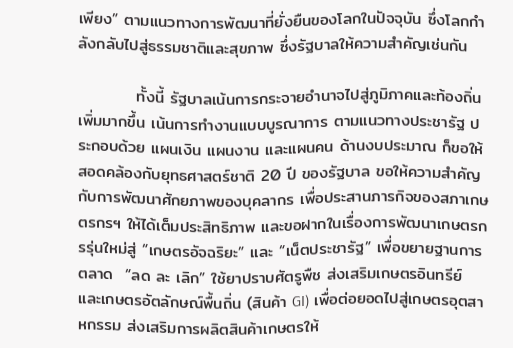เพียง” ตามแนวทางการพัฒนาที่ยั่งยืนของโลกในปัจจุบัน ซึ่งโลกกำลังกลับไปสู่ธรรมชาติและสุขภาพ ซึ่งรัฐบาลให้ความสำคัญเช่นกัน

          ทั้งนี้ รัฐบาลเน้นการกระจายอำนาจไปสู่ภูมิภาคและท้องถิ่นเพิ่มมากขึ้น เน้นการทำงานแบบบูรณาการ ตามแนวทางประชารัฐ ประกอบด้วย แผนเงิน แผนงาน และแผนคน ด้านงบประมาณ ก็ขอให้สอดคล้องกับยุทธศาสตร์ชาติ 20 ปี ของรัฐบาล ขอให้ความสำคัญกับการพัฒนาศักยภาพของบุคลากร เพื่อประสานภารกิจของสภาเกษตรกรฯ ให้ได้เต็มประสิทธิภาพ และขอฝากในเรื่องการพัฒนาเกษตรกรรุ่นใหม่สู่ “เกษตรอัจฉริยะ” และ “เน็ตประชารัฐ” เพื่อขยายฐานการตลาด  “ลด ละ เลิก” ใช้ยาปราบศัตรูพืช ส่งเสริมเกษตรอินทรีย์ และเกษตรอัตลักษณ์พื้นถิ่น (สินค้า GI) เพื่อต่อยอดไปสู่เกษตรอุตสาหกรรม ส่งเสริมการผลิตสินค้าเกษตรให้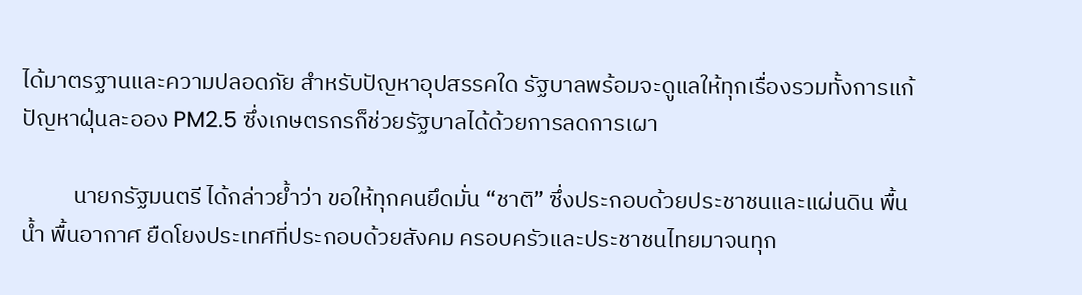ได้มาตรฐานและความปลอดภัย สำหรับปัญหาอุปสรรคใด รัฐบาลพร้อมจะดูแลให้ทุกเรื่องรวมทั้งการแก้ปัญหาฝุ่นละออง PM2.5 ซึ่งเกษตรกรก็ช่วยรัฐบาลได้ด้วยการลดการเผา

          นายกรัฐมนตรี ได้กล่าวย้ำว่า ขอให้ทุกคนยึดมั่น “ชาติ” ซึ่งประกอบด้วยประชาชนและแผ่นดิน พื้นน้ำ พื้นอากาศ ยืดโยงประเทศที่ประกอบด้วยสังคม ครอบครัวและประชาชนไทยมาจนทุก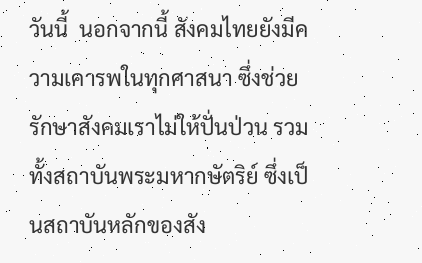วันนี้  นอกจากนี้ สังคมไทยยังมีความเคารพในทุกศาสนา ซึ่งช่วยรักษาสังคมเราไม่ให้ปั่นป่วน รวมทั้งสถาบันพระมหากษัตริย์ ซึ่งเป็นสถาบันหลักของสัง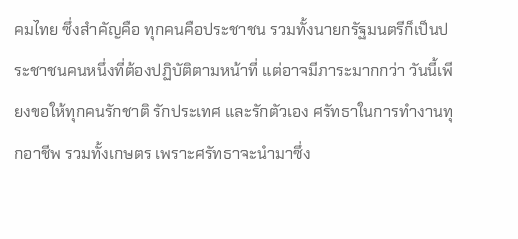คมไทย ซึ่งสำคัญคือ ทุกคนคือประชาชน รวมทั้งนายกรัฐมนตรีก็เป็นประชาชนคนหนึ่งที่ต้องปฏิบัติตามหน้าที่ แต่อาจมีภาระมากกว่า วันนี้เพียงขอให้ทุกคนรักชาติ รักประเทศ และรักตัวเอง ศรัทธาในการทำงานทุกอาชีพ รวมทั้งเกษตร เพราะศรัทธาจะนำมาซึ่ง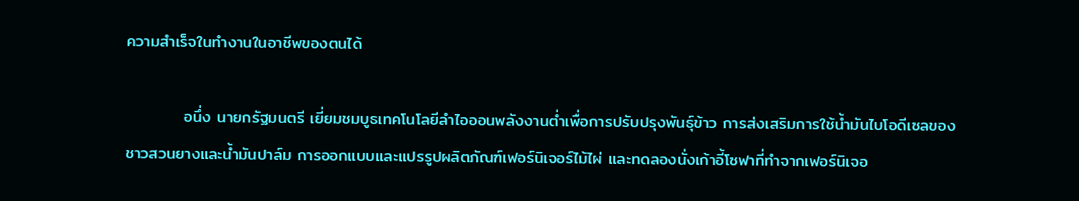ความสำเร็จในทำงานในอาชีพของตนได้

          อนึ่ง นายกรัฐมนตรี เยี่ยมชมบูธเทคโนโลยีลำไอออนพลังงานต่ำเพื่อการปรับปรุงพันธุ์ข้าว การส่งเสริมการใช้น้ำมันไบโอดีเซลของชาวสวนยางและน้ำมันปาล์ม การออกแบบและแปรรูปผลิตภัณฑ์เฟอร์นิเจอร์ไม้ไผ่ และทดลองนั่งเก้าอี้โซฟาที่ทำจากเฟอร์นิเจอ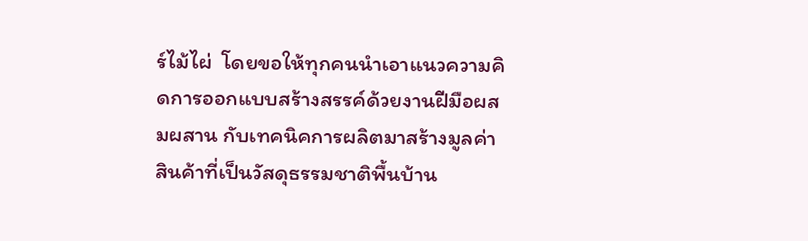ร์ไม้ไผ่  โดยขอให้ทุกคนนำเอาแนวความคิดการออกแบบสร้างสรรค์ด้วยงานฝีมือผสมผสาน กับเทคนิคการผลิตมาสร้างมูลค่าสินค้าที่เป็นวัสดุธรรมชาติพื้นบ้าน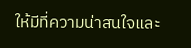ให้มีที่ความน่าสนใจและ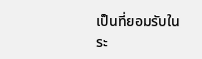เป็นที่ยอมรับในระ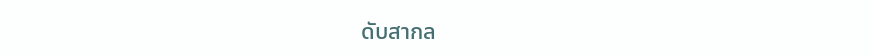ดับสากล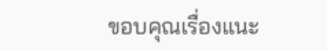ขอบคุณเรื่องแนะ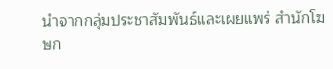นำจากกลุ่มประชาสัมพันธ์และเผยแพร่ สำนักโฆษก